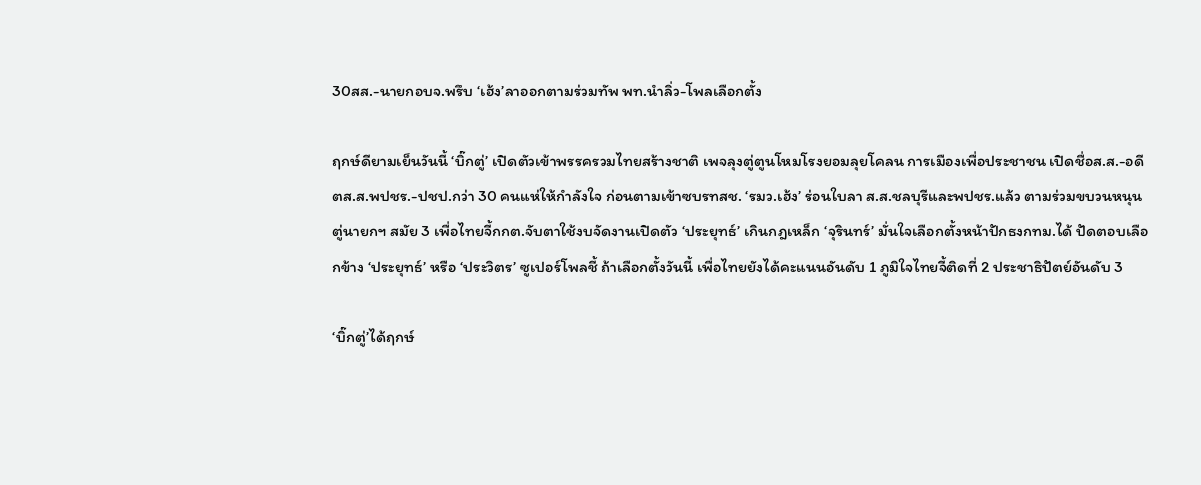30สส.-นายกอบจ.พรึบ ‘เฮ้ง’ลาออกตามร่วมทัพ พท.นำลิ่ว-โพลเลือกตั้ง

ฤกษ์ดียามเย็นวันนี้ ‘บิ๊กตู่’ เปิดตัวเข้าพรรครวมไทยสร้างชาติ เพจลุงตู่ตูนโหมโรงยอมลุยโคลน การเมืองเพื่อประชาชน เปิดชื่อส.ส.-อดีตส.ส.พปชร.-ปชป.กว่า 30 คนแห่ให้กำลังใจ ก่อนตามเข้าซบรทสช. ‘รมว.เฮ้ง’ ร่อนใบลา ส.ส.ชลบุรีและพปชร.แล้ว ตามร่วมขบวนหนุนตู่นายกฯ สมัย 3 เพื่อไทยจี้กกต.จับตาใช้งบจัดงานเปิดตัว ‘ประยุทธ์’ เกินกฎเหล็ก ‘จุรินทร์’ มั่นใจเลือกตั้งหน้าปักธงกทม.ได้ ปัดตอบเลือกข้าง ‘ประยุทธ์’ หรือ ‘ประวิตร’ ซูเปอร์โพลชี้ ถ้าเลือกตั้งวันนี้ เพื่อไทยยังได้คะแนนอันดับ 1 ภูมิใจไทยจี้ติดที่ 2 ประชาธิปัตย์อันดับ 3

‘บิ๊กตู่’ได้ฤกษ์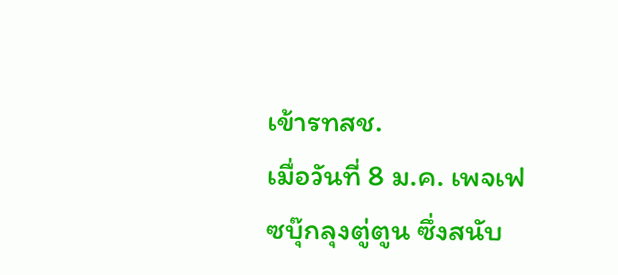เข้ารทสช.
เมื่อวันที่ 8 ม.ค. เพจเฟซบุ๊กลุงตู่ตูน ซึ่งสนับ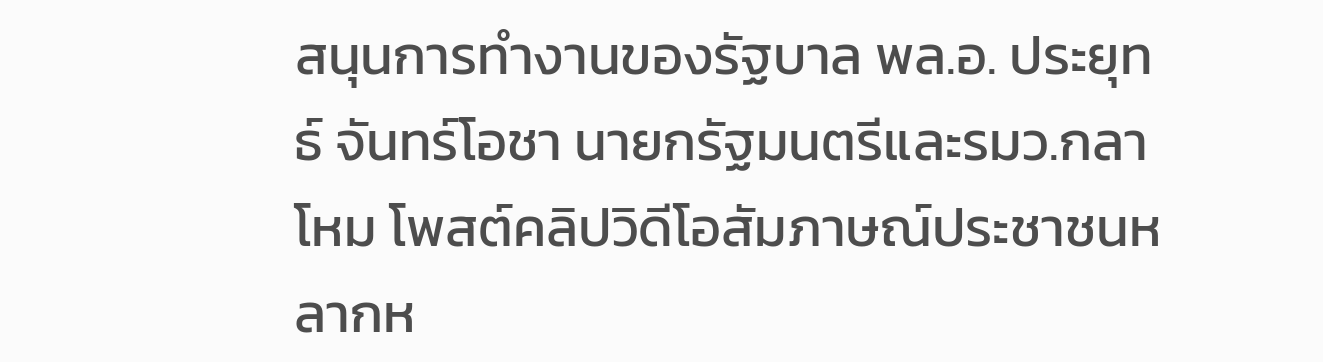สนุนการทำงานของรัฐบาล พล.อ. ประยุทธ์ จันทร์โอชา นายกรัฐมนตรีและรมว.กลาโหม โพสต์คลิปวิดีโอสัมภาษณ์ประชาชนหลากห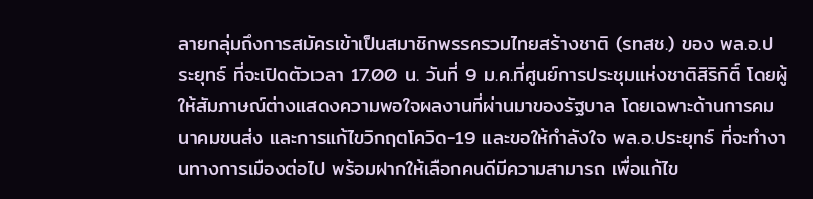ลายกลุ่มถึงการสมัครเข้าเป็นสมาชิกพรรครวมไทยสร้างชาติ (รทสช.) ของ พล.อ.ประยุทธ์ ที่จะเปิดตัวเวลา 17.00 น. วันที่ 9 ม.ค.ที่ศูนย์การประชุมแห่งชาติสิริกิติ์ โดยผู้ให้สัมภาษณ์ต่างแสดงความพอใจผลงานที่ผ่านมาของรัฐบาล โดยเฉพาะด้านการคมนาคมขนส่ง และการแก้ไขวิกฤตโควิด-19 และขอให้กำลังใจ พล.อ.ประยุทธ์ ที่จะทำงานทางการเมืองต่อไป พร้อมฝากให้เลือกคนดีมีความสามารถ เพื่อแก้ไข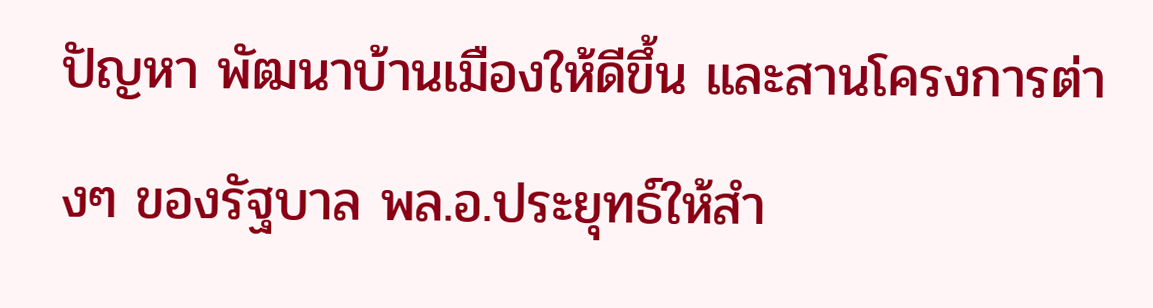ปัญหา พัฒนาบ้านเมืองให้ดีขึ้น และสานโครงการต่างๆ ของรัฐบาล พล.อ.ประยุทธ์ให้สำ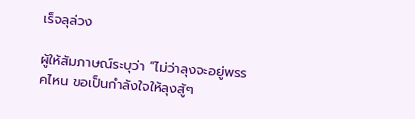เร็จลุล่วง

ผู้ให้สัมภาษณ์ระบุว่า “ไม่ว่าลุงจะอยู่พรรคไหน ขอเป็นกำลังใจให้ลุงสู้ๆ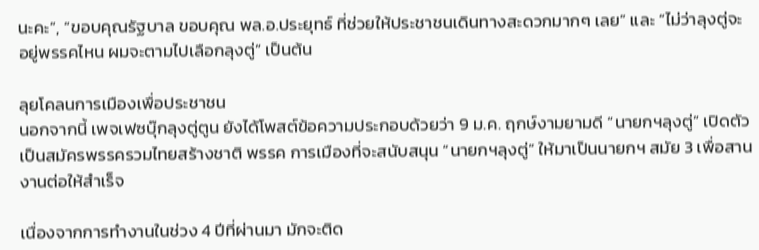นะคะ”, “ขอบคุณรัฐบาล ขอบคุณ พล.อ.ประยุทธ์ ที่ช่วยให้ประชาชนเดินทางสะดวกมากๆ เลย” และ “ไม่ว่าลุงตู่จะอยู่พรรคไหน ผมจะตามไปเลือกลุงตู่” เป็นต้น

ลุยโคลนการเมืองเพื่อประชาชน
นอกจากนี้ เพจเฟซบุ๊กลุงตู่ตูน ยังได้โพสต์ข้อความประกอบด้วยว่า 9 ม.ค. ฤกษ์งามยามดี “นายกฯลุงตู่” เปิดตัวเป็นสมัครพรรครวมไทยสร้างชาติ พรรค การเมืองที่จะสนับสนุน “นายกฯลุงตู่” ให้มาเป็นนายกฯ สมัย 3 เพื่อสานงานต่อให้สำเร็จ

เนื่องจากการทำงานในช่วง 4 ปีที่ผ่านมา มักจะติด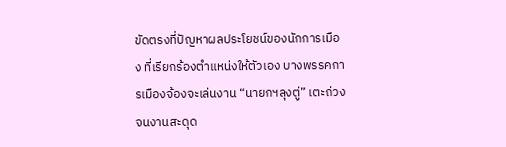ขัดตรงที่ปัญหาผลประโยชน์ของนักการเมือง ที่เรียกร้องตำแหน่งให้ตัวเอง บางพรรคการเมืองจ้องจะเล่นงาน “นายกฯลุงตู่” เตะถ่วงจนงานสะดุด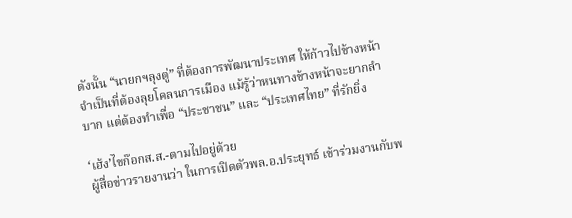ดังนั้น “นายกฯลุงตู่” ที่ต้องการพัฒนาประเทศ ให้ก้าวไปข้างหน้า จำเป็นที่ต้องลุยโคลนการเมือง แม้รู้ว่าหนทางข้างหน้าจะยากลำบาก แต่ต้องทำเพื่อ “ประชาชน” และ “ประเทศไทย” ที่รักยิ่ง

‘เฮ้ง’ไขก๊อกส.ส.-ตามไปอยู่ด้วย
ผู้สื่อข่าวรายงานว่า ในการเปิดตัวพล.อ.ประยุทธ์ เข้าร่วมงานกับพ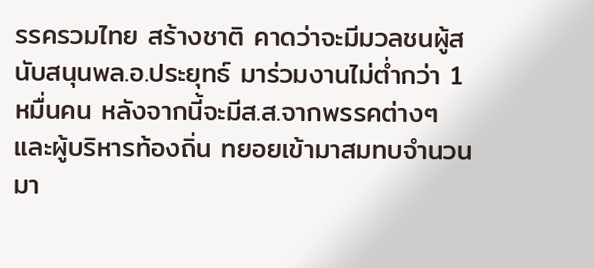รรครวมไทย สร้างชาติ คาดว่าจะมีมวลชนผู้สนับสนุนพล.อ.ประยุทธ์ มาร่วมงานไม่ต่ำกว่า 1 หมื่นคน หลังจากนี้จะมีส.ส.จากพรรคต่างๆ และผู้บริหารท้องถิ่น ทยอยเข้ามาสมทบจำนวนมา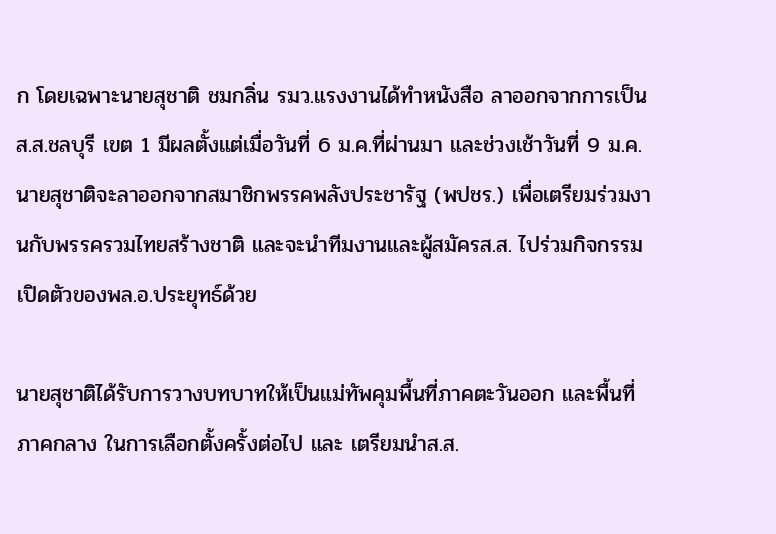ก โดยเฉพาะนายสุชาติ ชมกลิ่น รมว.แรงงานได้ทำหนังสือ ลาออกจากการเป็นส.ส.ชลบุรี เขต 1 มีผลตั้งแต่เมื่อวันที่ 6 ม.ค.ที่ผ่านมา และช่วงเช้าวันที่ 9 ม.ค. นายสุชาติจะลาออกจากสมาชิกพรรคพลังประชารัฐ (พปชร.) เพื่อเตรียมร่วมงานกับพรรครวมไทยสร้างชาติ และจะนำทีมงานและผู้สมัครส.ส. ไปร่วมกิจกรรมเปิดตัวของพล.อ.ประยุทธ์ด้วย

นายสุชาติได้รับการวางบทบาทให้เป็นแม่ทัพคุมพื้นที่ภาคตะวันออก และพื้นที่ภาคกลาง ในการเลือกตั้งครั้งต่อไป และ เตรียมนำส.ส.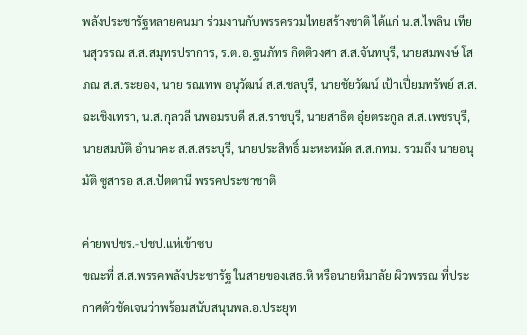พลังประชารัฐหลายคนมา ร่วมงานกับพรรครวมไทยสร้างชาติ ได้แก่ น.ส.ไพลิน เทียนสุวรรณ ส.ส.สมุทรปราการ, ร.ต.อ.ฐนภัทร กิตติวงศา ส.ส.จันทบุรี, นายสมพงษ์ โสภณ ส.ส.ระยอง, นาย รณเทพ อนุวัฒน์ ส.ส.ชลบุรี, นายชัยวัฒน์ เป้าเปี่ยมทรัพย์ ส.ส.ฉะเชิงเทรา, น.ส.กุลวลี นพอมรบดี ส.ส.ราชบุรี, นายสาธิต อุ๋ยตระกูล ส.ส.เพชรบุรี, นายสมบัติ อำนาคะ ส.ส.สระบุรี, นายประสิทธิ์ มะหะหมัด ส.ส.กทม. รวมถึง นายอนุมัติ ซูสารอ ส.ส.ปัตตานี พรรคประชาชาติ

ค่ายพปชร.-ปชป.แห่เข้าซบ
ขณะที่ ส.ส.พรรคพลังประชารัฐ ในสายของเสธ.หิ หรือนายหิมาลัย ผิวพรรณ ที่ประกาศตัวชัดเจนว่าพร้อมสนับสนุนพล.อ.ประยุท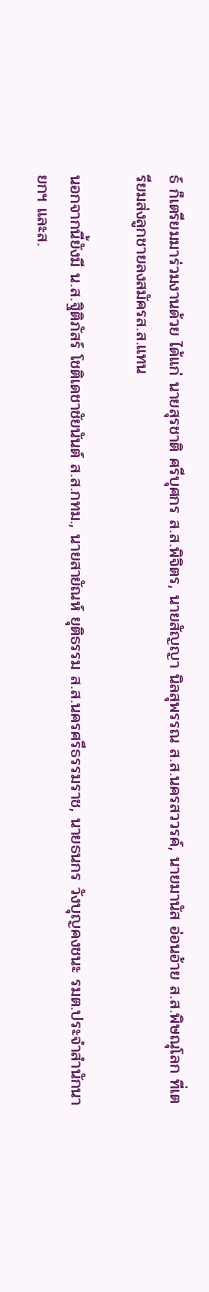ธ์ ก็เตรียมมาร่วมงานด้วย ได้แก่ นายสุรชาติ ศรีบุศกร ส.ส.พิจิตร, นายสัญญา นิลสุพรรณ ส.ส.นครสววรค์, นายมานัส อ่อนอ้าย ส.ส.พิษณุโลก ที่เตรียมส่งลูกชายลงสมัครส.ส.แทน

นอกจากนี้ยังมี น.ส.ฐิติภัสร์ โชติเดชาชัยนันต์ ส.ส.กทม., นายสายัณห์ ยุติธรรม ส.ส.นครศรีธรรมราช, นายธนกร วังบุญคงชนะ รมต.ประจำสำนักนายกฯ และส.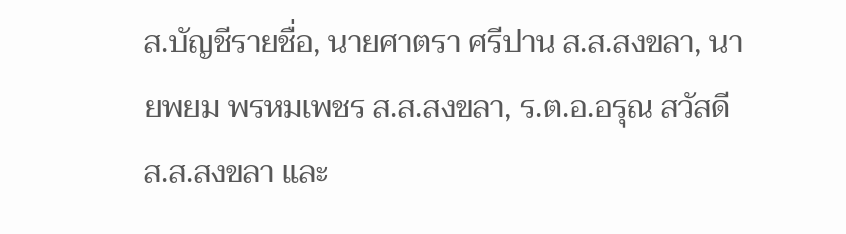ส.บัญชีรายชื่อ, นายศาตรา ศรีปาน ส.ส.สงขลา, นายพยม พรหมเพชร ส.ส.สงขลา, ร.ต.อ.อรุณ สวัสดี ส.ส.สงขลา และ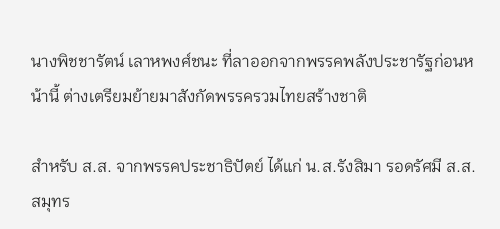นางพิชชารัตน์ เลาหพงศ์ชนะ ที่ลาออกจากพรรคพลังประชารัฐก่อนหน้านี้ ต่างเตรียมย้ายมาสังกัดพรรครวมไทยสร้างชาติ

สำหรับ ส.ส. จากพรรคประชาธิปัตย์ ได้แก่ น.ส.รังสิมา รอดรัศมี ส.ส.สมุทร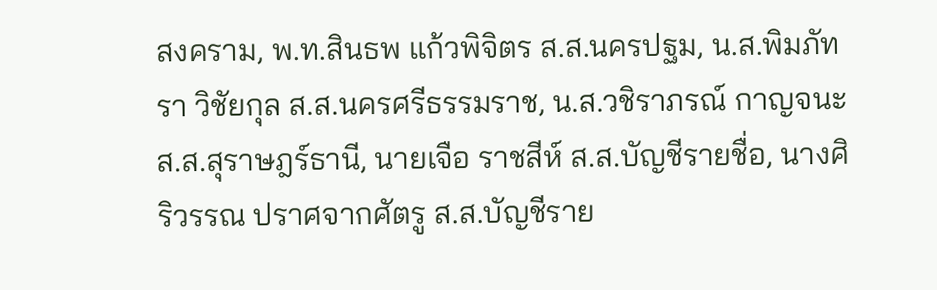สงคราม, พ.ท.สินธพ แก้วพิจิตร ส.ส.นครปฐม, น.ส.พิมภัทรา วิชัยกุล ส.ส.นครศรีธรรมราช, น.ส.วชิราภรณ์ กาญจนะ ส.ส.สุราษฎร์ธานี, นายเจือ ราชสีห์ ส.ส.บัญชีรายชื่อ, นางศิริวรรณ ปราศจากศัตรู ส.ส.บัญชีราย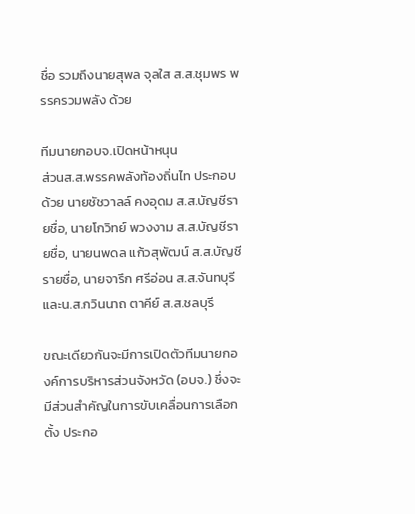ชื่อ รวมถึงนายสุพล จุลใส ส.ส.ชุมพร พรรครวมพลัง ด้วย

ทีมนายกอบจ.เปิดหน้าหนุน
ส่วนส.ส.พรรคพลังท้องถิ่นไท ประกอบด้วย นายชัชวาลล์ คงอุดม ส.ส.บัญชีรายชื่อ, นายโกวิทย์ พวงงาม ส.ส.บัญชีรายชื่อ, นายนพดล แก้วสุพัฒน์ ส.ส.บัญชีรายชื่อ, นายจารึก ศรีอ่อน ส.ส.จันทบุรี และน.ส.กวินนาถ ตาคีย์ ส.ส.ชลบุรี

ขณะเดียวกันจะมีการเปิดตัวทีมนายกองค์การบริหารส่วนจังหวัด (อบจ.) ซึ่งจะมีส่วนสำคัญในการขับเคลื่อนการเลือกตั้ง ประกอ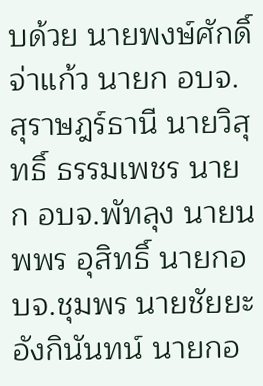บด้วย นายพงษ์ศักดิ์ จ่าแก้ว นายก อบจ.สุราษฎร์ธานี นายวิสุทธิ์ ธรรมเพชร นายก อบจ.พัทลุง นายนพพร อุสิทธิ์ นายกอบจ.ชุมพร นายชัยยะ อังกินันทน์ นายกอ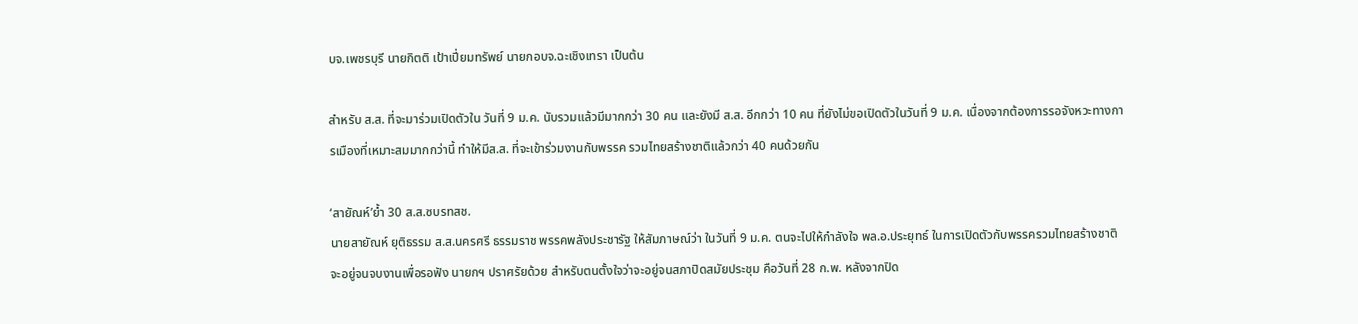บจ.เพชรบุรี นายกิตติ เป้าเปี่ยมทรัพย์ นายกอบจ.ฉะเชิงเทรา เป็นต้น

สำหรับ ส.ส. ที่จะมาร่วมเปิดตัวใน วันที่ 9 ม.ค. นับรวมแล้วมีมากกว่า 30 คน และยังมี ส.ส. อีกกว่า 10 คน ที่ยังไม่ขอเปิดตัวในวันที่ 9 ม.ค. เนื่องจากต้องการรอจังหวะทางการเมืองที่เหมาะสมมากกว่านี้ ทำให้มีส.ส. ที่จะเข้าร่วมงานกับพรรค รวมไทยสร้างชาติแล้วกว่า 40 คนด้วยกัน

‘สายัณห์’ย้ำ 30 ส.ส.ซบรทสช.
นายสายัณห์ ยุติธรรม ส.ส.นครศรี ธรรมราช พรรคพลังประชารัฐ ให้สัมภาษณ์ว่า ในวันที่ 9 ม.ค. ตนจะไปให้กำลังใจ พล.อ.ประยุทธ์ ในการเปิดตัวกับพรรครวมไทยสร้างชาติ จะอยู่จนจบงานเพื่อรอฟัง นายกฯ ปราศรัยด้วย สำหรับตนตั้งใจว่าจะอยู่จนสภาปิดสมัยประชุม คือวันที่ 28 ก.พ. หลังจากปิด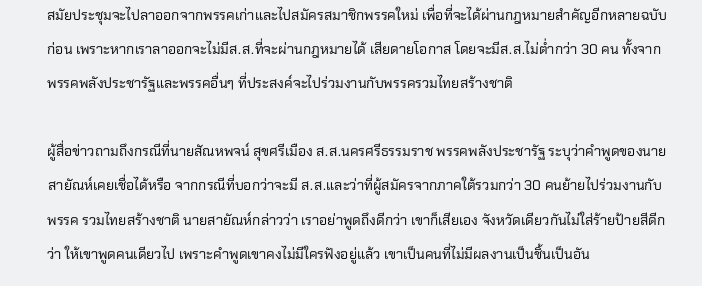สมัยประชุมจะไปลาออกจากพรรคเก่าและไปสมัครสมาชิกพรรคใหม่ เพื่อที่จะได้ผ่านกฎหมายสำคัญอีกหลายฉบับก่อน เพราะหากเราลาออกจะไม่มีส.ส.ที่จะผ่านกฎหมายได้ เสียดายโอกาส โดยจะมีส.ส.ไม่ต่ำกว่า 30 คน ทั้งจากพรรคพลังประชารัฐและพรรคอื่นๆ ที่ประสงค์จะไปร่วมงานกับพรรครวมไทยสร้างชาติ

ผู้สื่อข่าวถามถึงกรณีที่นายสัณหพจน์ สุขศรีเมือง ส.ส.นครศรีธรรมราช พรรคพลังประชารัฐ ระบุว่าคำพูดของนายสายัณห์เคยเชื่อได้หรือ จากกรณีที่บอกว่าจะมี ส.ส.และว่าที่ผู้สมัครจากภาคใต้รวมกว่า 30 คนย้ายไปร่วมงานกับพรรค รวมไทยสร้างชาติ นายสายัณห์กล่าวว่า เราอย่าพูดถึงดีกว่า เขาก็เสียเอง จังหวัดเดียวกันไม่ใส่ร้ายป้ายสีดีกว่า ให้เขาพูดคนเดียวไป เพราะคำพูดเขาคงไม่มีใครฟังอยู่แล้ว เขาเป็นคนที่ไม่มีผลงานเป็นชิ้นเป็นอัน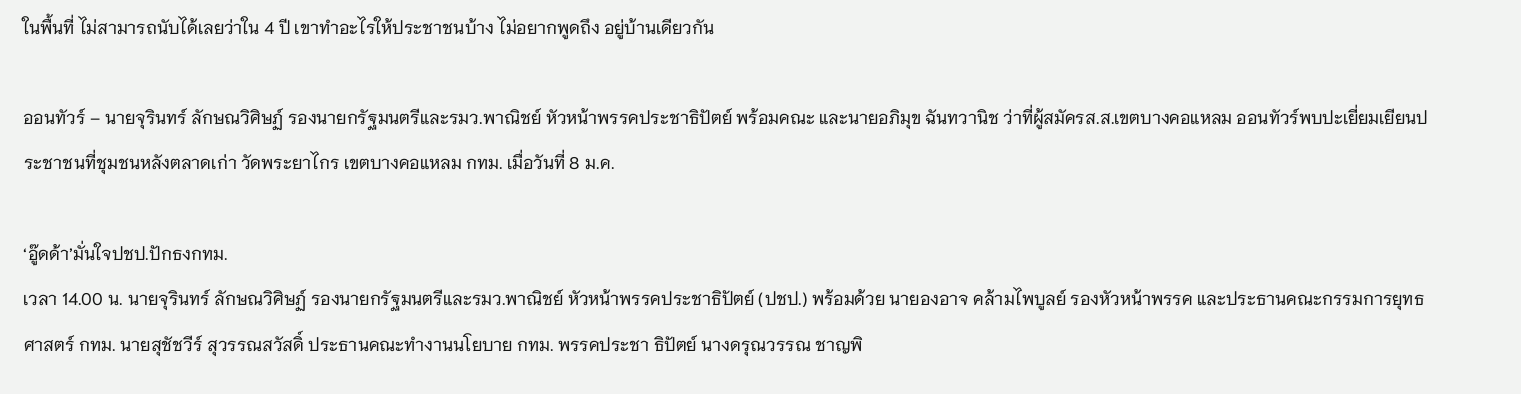ในพื้นที่ ไม่สามารถนับได้เลยว่าใน 4 ปี เขาทำอะไรให้ประชาชนบ้าง ไม่อยากพูดถึง อยู่บ้านเดียวกัน

ออนทัวร์ – นายจุรินทร์ ลักษณวิศิษฏ์ รองนายกรัฐมนตรีและรมว.พาณิชย์ หัวหน้าพรรคประชาธิปัตย์ พร้อมคณะ และนายอภิมุข ฉันทวานิช ว่าที่ผู้สมัครส.ส.เขตบางคอแหลม ออนทัวร์พบปะเยี่ยมเยียนประชาชนที่ชุมชนหลังตลาดเก่า วัดพระยาไกร เขตบางคอแหลม กทม. เมื่อวันที่ 8 ม.ค.

‘อู๊ดด้า’มั่นใจปชป.ปักธงกทม.
เวลา 14.00 น. นายจุรินทร์ ลักษณวิศิษฏ์ รองนายกรัฐมนตรีและรมว.พาณิชย์ หัวหน้าพรรคประชาธิปัตย์ (ปชป.) พร้อมด้วย นายองอาจ คล้ามไพบูลย์ รองหัวหน้าพรรค และประธานคณะกรรมการยุทธศาสตร์ กทม. นายสุชัชวีร์ สุวรรณสวัสดิ์ ประธานคณะทำงานนโยบาย กทม. พรรคประชา ธิปัตย์ นางดรุณวรรณ ชาญพิ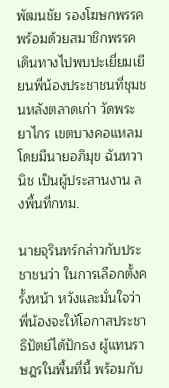พัฒนชัย รองโฆษกพรรค พร้อมด้วยสมาชิกพรรค เดินทางไปพบปะเยี่ยมเยียนพี่น้องประชาชนที่ชุมชนหลังตลาดเก่า วัดพระยาไกร เขตบางคอแหลม โดยมีนายอภิมุข ฉันทวานิช เป็นผู้ประสานงาน ลงพื้นที่กทม.

นายจุรินทร์กล่าวกับประชาชนว่า ในการเลือกตั้งครั้งหน้า หวังและมั่นใจว่า พี่น้องจะให้โอกาสประชาธิปัตย์ได้ปักธง ผู้แทนราษฎรในพื้นที่นี้ พร้อมกับ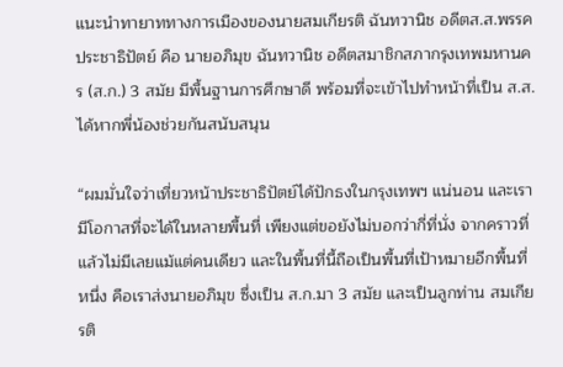แนะนำทายาททางการเมืองของนายสมเกียรติ ฉันทวานิช อดีตส.ส.พรรคประชาธิปัตย์ คือ นายอภิมุข ฉันทวานิช อดีตสมาชิกสภากรุงเทพมหานคร (ส.ก.) 3 สมัย มีพื้นฐานการศึกษาดี พร้อมที่จะเข้าไปทำหน้าที่เป็น ส.ส.ได้หากพี่น้องช่วยกันสนับสนุน

“ผมมั่นใจว่าเที่ยวหน้าประชาธิปัตย์ได้ปักธงในกรุงเทพฯ แน่นอน และเรามีโอกาสที่จะได้ในหลายพื้นที่ เพียงแต่ขอยังไม่บอกว่ากี่ที่นั่ง จากคราวที่แล้วไม่มีเลยแม้แต่คนเดียว และในพื้นที่นี้ถือเป็นพื้นที่เป้าหมายอีกพื้นที่หนึ่ง คือเราส่งนายอภิมุข ซึ่งเป็น ส.ก.มา 3 สมัย และเป็นลูกท่าน สมเกียรติ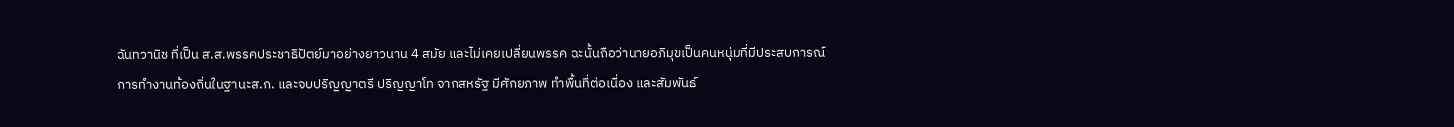ฉันทวานิช ที่เป็น ส.ส.พรรคประชาธิปัตย์มาอย่างยาวนาน 4 สมัย และไม่เคยเปลี่ยนพรรค ฉะนั้นถือว่านายอภิมุขเป็นคนหนุ่มที่มีประสบการณ์การทำงานท้องถิ่นในฐานะส.ก. และจบปริญญาตรี ปริญญาโท จากสหรัฐ มีศักยภาพ ทำพื้นที่ต่อเนื่อง และสัมพันธ์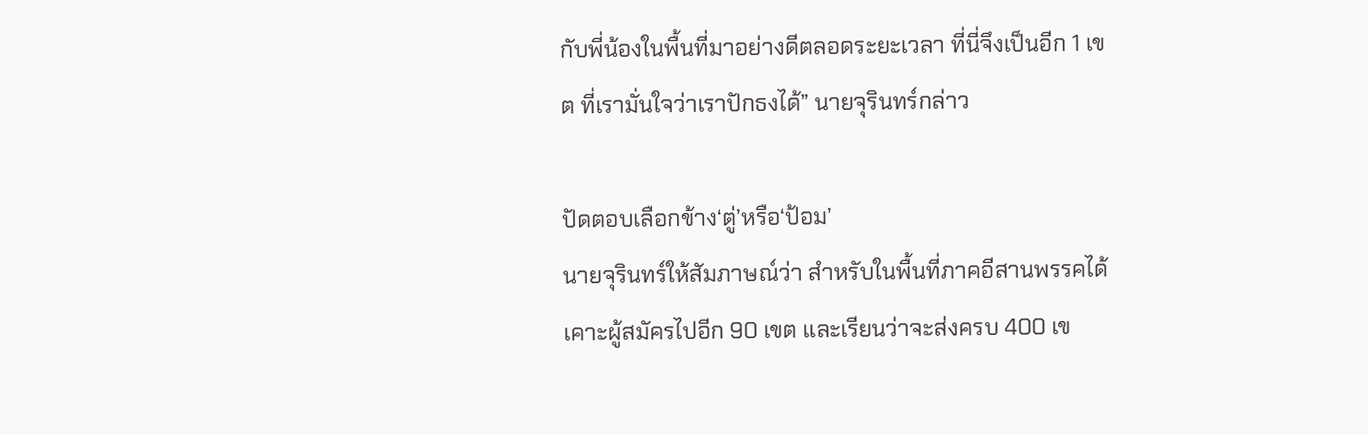กับพี่น้องในพื้นที่มาอย่างดีตลอดระยะเวลา ที่นี่จึงเป็นอีก 1 เขต ที่เรามั่นใจว่าเราปักธงได้” นายจุรินทร์กล่าว

ปัดตอบเลือกข้าง‘ตู่’หรือ‘ป้อม’
นายจุรินทร์ให้สัมภาษณ์ว่า สำหรับในพื้นที่ภาคอีสานพรรคได้เคาะผู้สมัครไปอีก 90 เขต และเรียนว่าจะส่งครบ 400 เข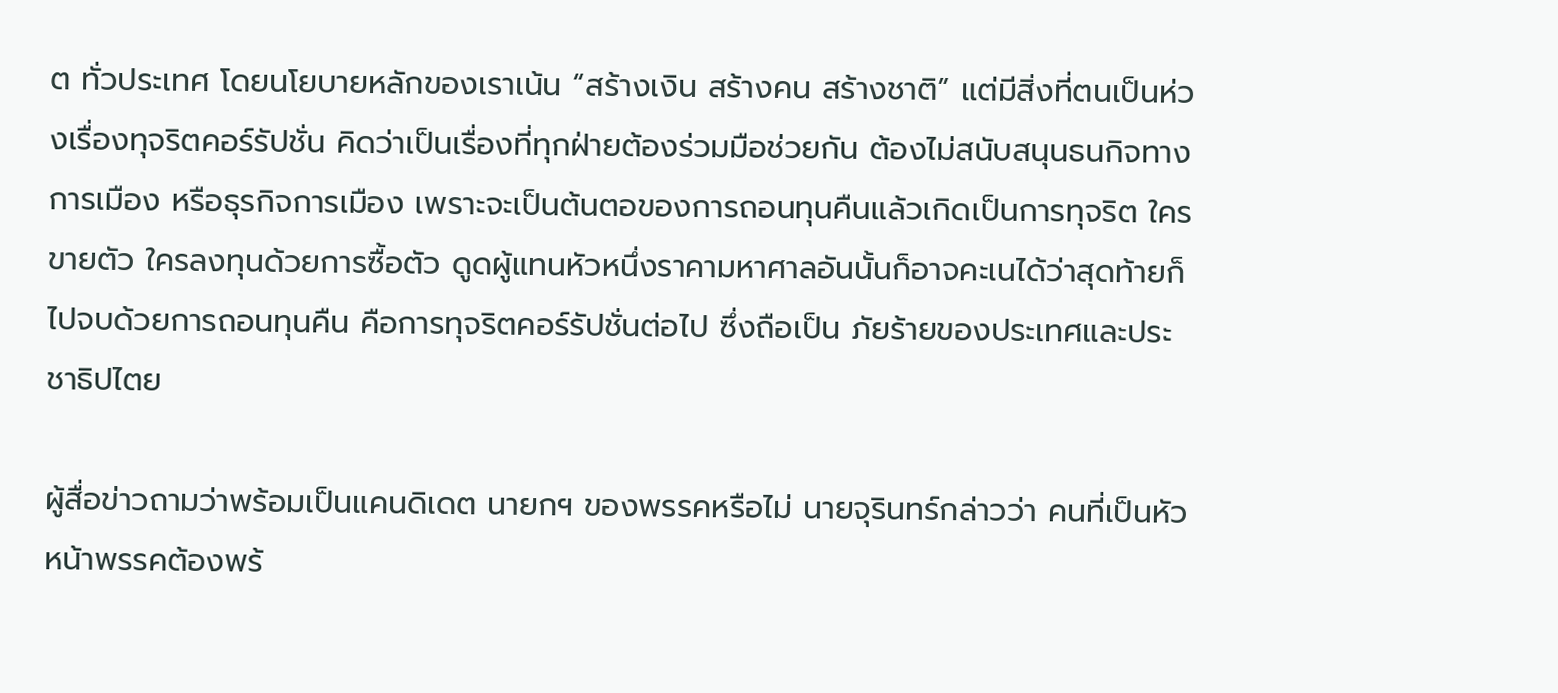ต ทั่วประเทศ โดยนโยบายหลักของเราเน้น “สร้างเงิน สร้างคน สร้างชาติ” แต่มีสิ่งที่ตนเป็นห่วงเรื่องทุจริตคอร์รัปชั่น คิดว่าเป็นเรื่องที่ทุกฝ่ายต้องร่วมมือช่วยกัน ต้องไม่สนับสนุนธนกิจทางการเมือง หรือธุรกิจการเมือง เพราะจะเป็นต้นตอของการถอนทุนคืนแล้วเกิดเป็นการทุจริต ใครขายตัว ใครลงทุนด้วยการซื้อตัว ดูดผู้แทนหัวหนึ่งราคามหาศาลอันนั้นก็อาจคะเนได้ว่าสุดท้ายก็ไปจบด้วยการถอนทุนคืน คือการทุจริตคอร์รัปชั่นต่อไป ซึ่งถือเป็น ภัยร้ายของประเทศและประชาธิปไตย

ผู้สื่อข่าวถามว่าพร้อมเป็นแคนดิเดต นายกฯ ของพรรคหรือไม่ นายจุรินทร์กล่าวว่า คนที่เป็นหัวหน้าพรรคต้องพร้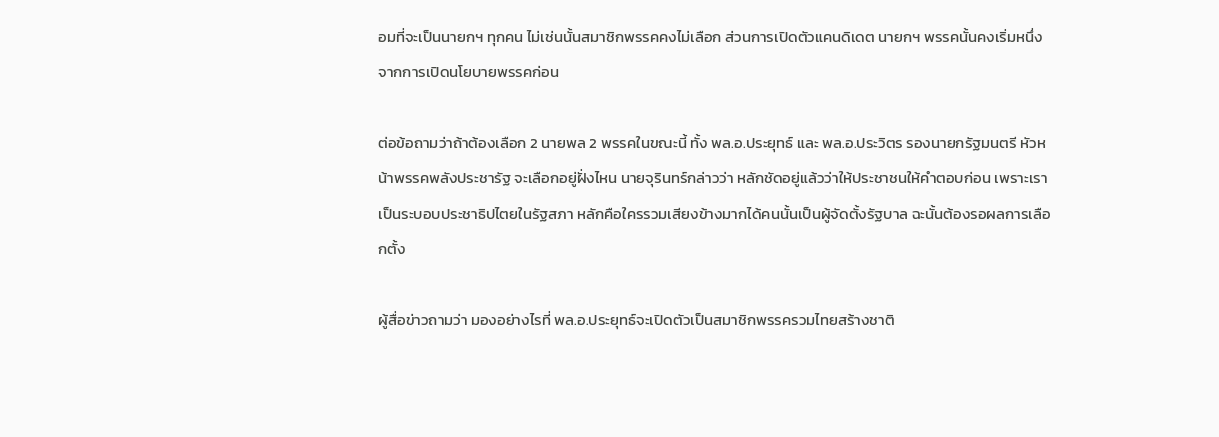อมที่จะเป็นนายกฯ ทุกคน ไม่เช่นนั้นสมาชิกพรรคคงไม่เลือก ส่วนการเปิดตัวแคนดิเดต นายกฯ พรรคนั้นคงเริ่มหนึ่งจากการเปิดนโยบายพรรคก่อน

ต่อข้อถามว่าถ้าต้องเลือก 2 นายพล 2 พรรคในขณะนี้ ทั้ง พล.อ.ประยุทธ์ และ พล.อ.ประวิตร รองนายกรัฐมนตรี หัวหน้าพรรคพลังประชารัฐ จะเลือกอยู่ฝั่งไหน นายจุรินทร์กล่าวว่า หลักชัดอยู่แล้วว่าให้ประชาชนให้คำตอบก่อน เพราะเราเป็นระบอบประชาธิปไตยในรัฐสภา หลักคือใครรวมเสียงข้างมากได้คนนั้นเป็นผู้จัดตั้งรัฐบาล ฉะนั้นต้องรอผลการเลือกตั้ง

ผู้สื่อข่าวถามว่า มองอย่างไรที่ พล.อ.ประยุทธ์จะเปิดตัวเป็นสมาชิกพรรครวมไทยสร้างชาติ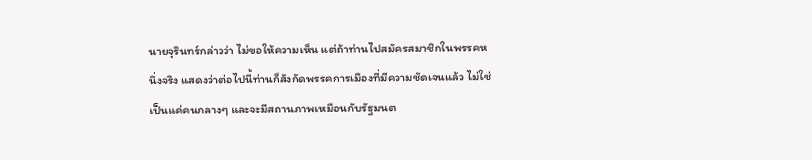นายจุรินทร์กล่าวว่า ไม่ขอให้ความเห็น แต่ถ้าท่านไปสมัครสมาชิกในพรรคหนึ่งจริง แสดงว่าต่อไปนี้ท่านก็สังกัดพรรคการเมืองที่มีความชัดเจนแล้ว ไม่ใช่เป็นแค่คนกลางๆ และจะมีสถานภาพเหมือนกับรัฐมนต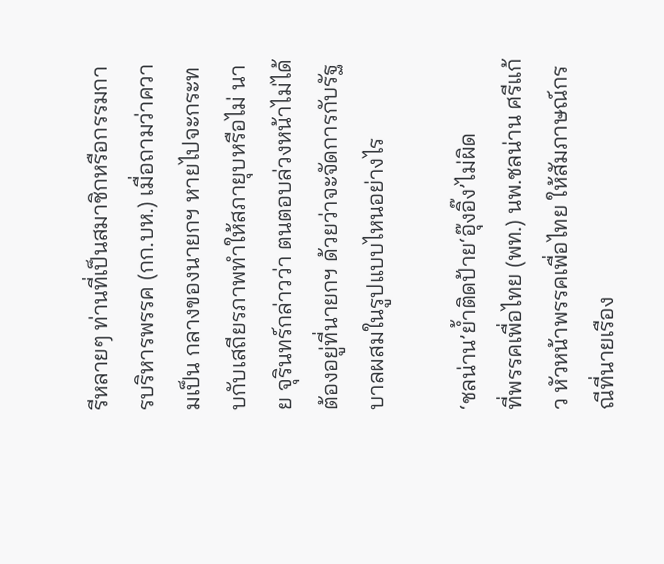รีหลายๆ ท่านที่เป็นสมาชิกหรือกรรมการบริหารพรรค (กก.บห.) เมื่อถามว่าความเป็น กลางของนายกฯ หายไปจะกระทบกับเสถียรภาพทำให้สภายุบหรือไม่ นาย จุรินทร์กล่าวว่า ตนตอบล่วงหน้าไม่ได้ ต้องอยู่ที่นายกฯ ด้วยว่าจะจัดการกับรัฐบาลผสมในรูปแบบไหนอย่างไร

‘ชลน่าน’ย้ำติดป้าย‘อุ๊งอิ๊ง’ไม่ผิด
ที่พรรคเพื่อไทย (พท.) นพ.ชลน่าน ศรีแก้ว หัวหน้าพรรคเพื่อไทย ให้สัมภาษณ์กรณีที่นายเรือง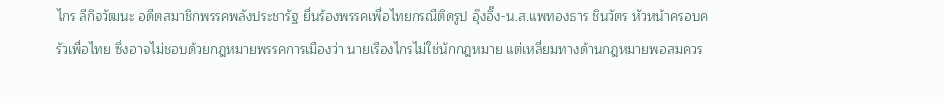ไกร ลีกิจวัฒนะ อดีตสมาชิกพรรคพลังประชารัฐ ยื่นร้องพรรคเพื่อไทยกรณีติดรูป อุ๊งอิ๊ง-น.ส.แพทองธาร ชินวัตร หัวหน้าครอบครัวเพื่อไทย ซึ่งอาจไม่ชอบด้วยกฎหมายพรรคการเมืองว่า นายเรืองไกรไม่ใช่นักกฎหมาย แต่เหลี่ยมทางด้านกฎหมายพอสมควร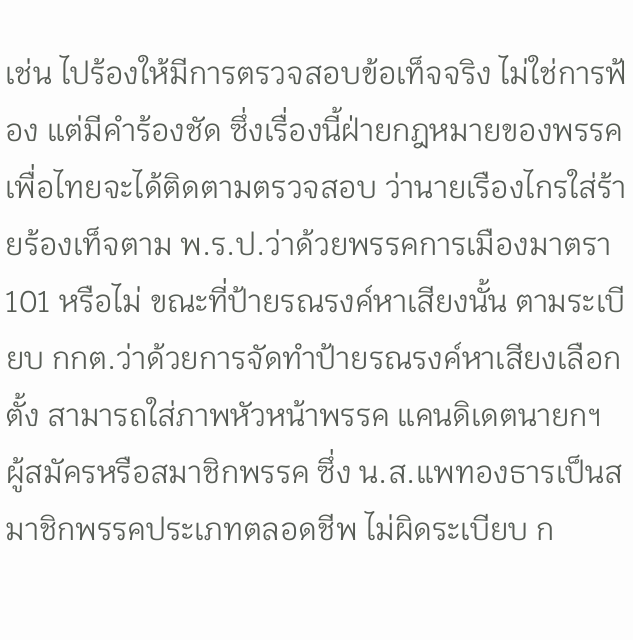เช่น ไปร้องให้มีการตรวจสอบข้อเท็จจริง ไม่ใช่การฟ้อง แต่มีคำร้องชัด ซึ่งเรื่องนี้ฝ่ายกฎหมายของพรรคเพื่อไทยจะได้ติดตามตรวจสอบ ว่านายเรืองไกรใส่ร้ายร้องเท็จตาม พ.ร.ป.ว่าด้วยพรรคการเมืองมาตรา 101 หรือไม่ ขณะที่ป้ายรณรงค์หาเสียงนั้น ตามระเบียบ กกต.ว่าด้วยการจัดทำป้ายรณรงค์หาเสียงเลือกตั้ง สามารถใส่ภาพหัวหน้าพรรค แคนดิเดตนายกฯ ผู้สมัครหรือสมาชิกพรรค ซึ่ง น.ส.แพทองธารเป็นสมาชิกพรรคประเภทตลอดชีพ ไม่ผิดระเบียบ ก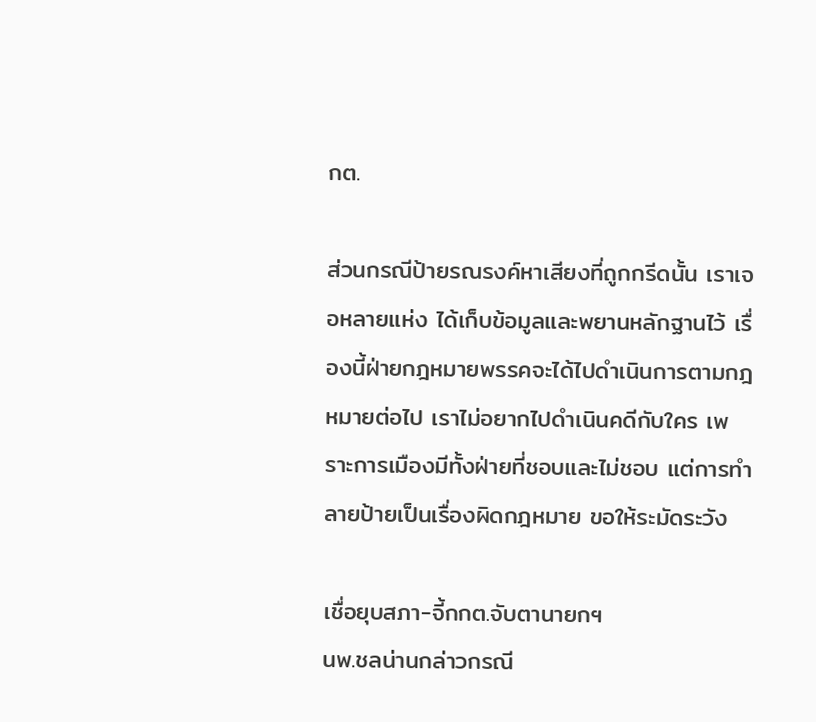กต.

ส่วนกรณีป้ายรณรงค์หาเสียงที่ถูกกรีดนั้น เราเจอหลายแห่ง ได้เก็บข้อมูลและพยานหลักฐานไว้ เรื่องนี้ฝ่ายกฎหมายพรรคจะได้ไปดำเนินการตามกฎหมายต่อไป เราไม่อยากไปดำเนินคดีกับใคร เพราะการเมืองมีทั้งฝ่ายที่ชอบและไม่ชอบ แต่การทำลายป้ายเป็นเรื่องผิดกฎหมาย ขอให้ระมัดระวัง

เชื่อยุบสภา-จี้กกต.จับตานายกฯ
นพ.ชลน่านกล่าวกรณี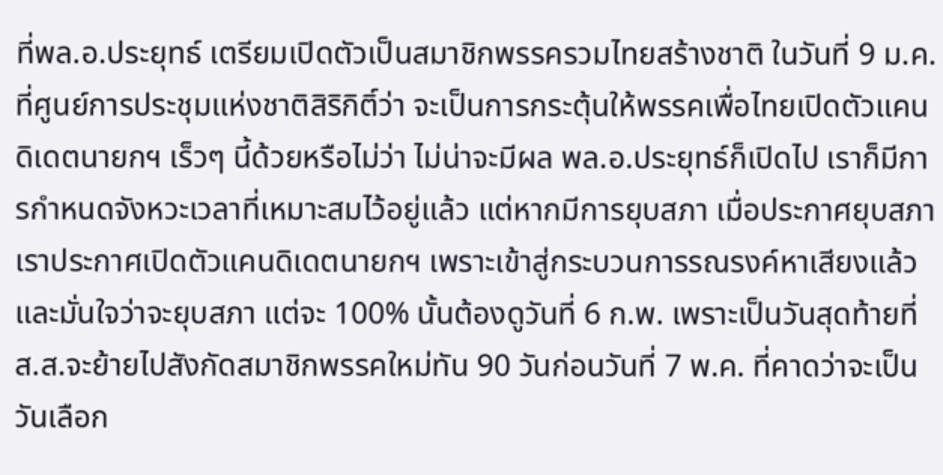ที่พล.อ.ประยุทธ์ เตรียมเปิดตัวเป็นสมาชิกพรรครวมไทยสร้างชาติ ในวันที่ 9 ม.ค. ที่ศูนย์การประชุมแห่งชาติสิริกิติ์ว่า จะเป็นการกระตุ้นให้พรรคเพื่อไทยเปิดตัวแคนดิเดตนายกฯ เร็วๆ นี้ด้วยหรือไม่ว่า ไม่น่าจะมีผล พล.อ.ประยุทธ์ก็เปิดไป เราก็มีการกำหนดจังหวะเวลาที่เหมาะสมไว้อยู่แล้ว แต่หากมีการยุบสภา เมื่อประกาศยุบสภา เราประกาศเปิดตัวแคนดิเดตนายกฯ เพราะเข้าสู่กระบวนการรณรงค์หาเสียงแล้ว และมั่นใจว่าจะยุบสภา แต่จะ 100% นั้นต้องดูวันที่ 6 ก.พ. เพราะเป็นวันสุดท้ายที่ ส.ส.จะย้ายไปสังกัดสมาชิกพรรคใหม่ทัน 90 วันก่อนวันที่ 7 พ.ค. ที่คาดว่าจะเป็นวันเลือก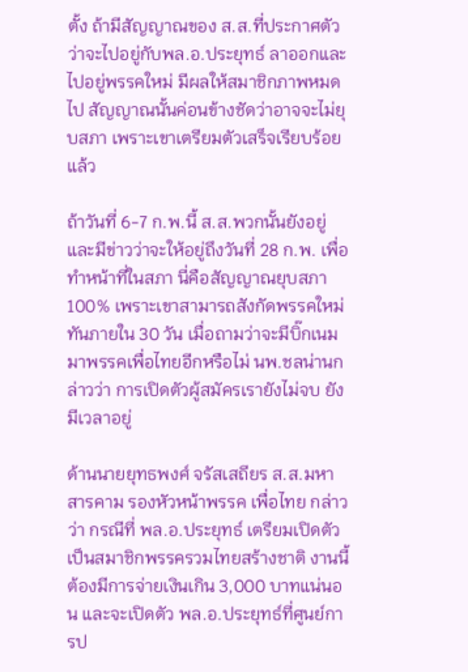ตั้ง ถ้ามีสัญญาณของ ส.ส.ที่ประกาศตัวว่าจะไปอยู่กับพล.อ.ประยุทธ์ ลาออกและไปอยู่พรรคใหม่ มีผลให้สมาชิกภาพหมดไป สัญญาณนั้นค่อนข้างชัดว่าอาจจะไม่ยุบสภา เพราะเขาเตรียมตัวเสร็จเรียบร้อยแล้ว

ถ้าวันที่ 6-7 ก.พ.นี้ ส.ส.พวกนั้นยังอยู่ และมีข่าวว่าจะให้อยู่ถึงวันที่ 28 ก.พ. เพื่อทำหน้าที่ในสภา นี่คือสัญญาณยุบสภา 100% เพราะเขาสามารถสังกัดพรรคใหม่ทันภายใน 30 วัน เมื่อถามว่าจะมีบิ๊กเนมมาพรรคเพื่อไทยอีกหรือไม่ นพ.ชลน่านกล่าวว่า การเปิดตัวผู้สมัครเรายังไม่จบ ยังมีเวลาอยู่

ด้านนายยุทธพงศ์ จรัสเสถียร ส.ส.มหาสารคาม รองหัวหน้าพรรค เพื่อไทย กล่าวว่า กรณีที่ พล.อ.ประยุทธ์ เตรียมเปิดตัวเป็นสมาชิกพรรครวมไทยสร้างชาติ งานนี้ต้องมีการจ่ายเงินเกิน 3,000 บาทแน่นอน และจะเปิดตัว พล.อ.ประยุทธ์ที่ศูนย์การป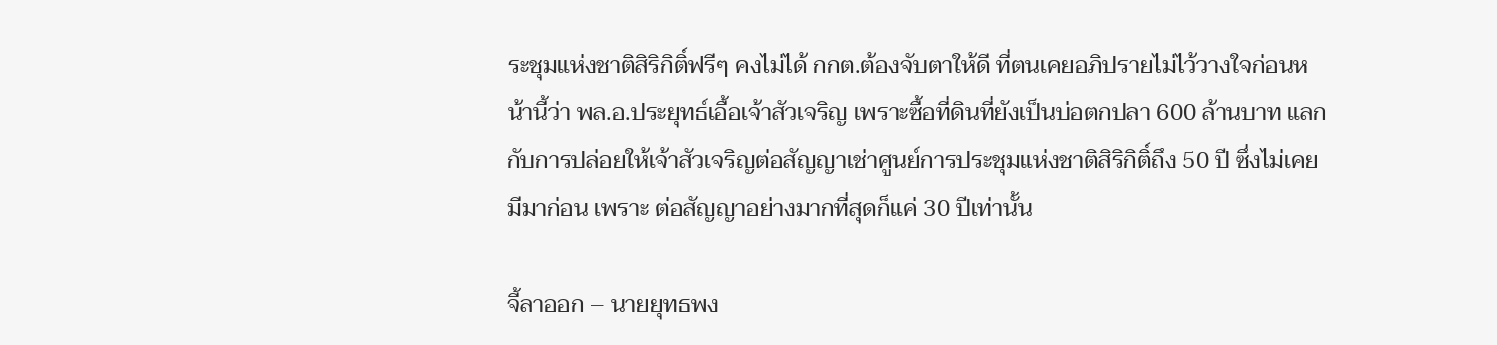ระชุมแห่งชาติสิริกิติ์ฟรีๆ คงไม่ได้ กกต.ต้องจับตาให้ดี ที่ตนเคยอภิปรายไม่ไว้วางใจก่อนหน้านี้ว่า พล.อ.ประยุทธ์เอื้อเจ้าสัวเจริญ เพราะซื้อที่ดินที่ยังเป็นบ่อตกปลา 600 ล้านบาท แลกกับการปล่อยให้เจ้าสัวเจริญต่อสัญญาเช่าศูนย์การประชุมแห่งชาติสิริกิติ์ถึง 50 ปี ซึ่งไม่เคยมีมาก่อน เพราะ ต่อสัญญาอย่างมากที่สุดก็แค่ 30 ปีเท่านั้น

จี้ลาออก – นายยุทธพง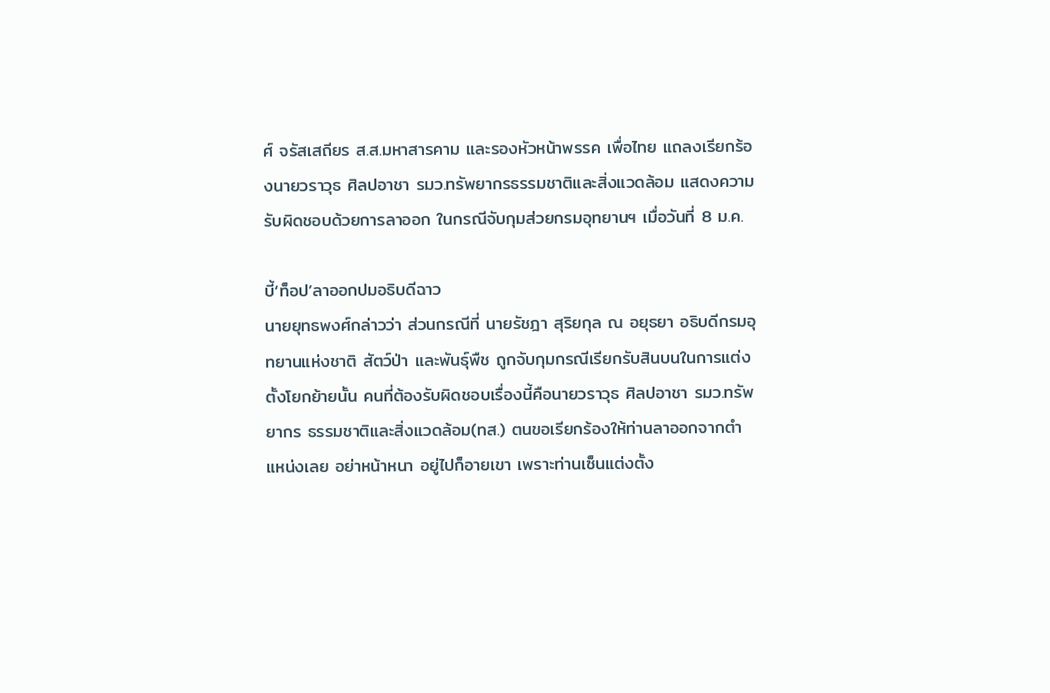ศ์ จรัสเสถียร ส.ส.มหาสารคาม และรองหัวหน้าพรรค เพื่อไทย แถลงเรียกร้องนายวราวุธ ศิลปอาชา รมว.ทรัพยากรธรรมชาติและสิ่งแวดล้อม แสดงความรับผิดชอบด้วยการลาออก ในกรณีจับกุมส่วยกรมอุทยานฯ เมื่อวันที่ 8 ม.ค.

บี้‘ท็อป’ลาออกปมอธิบดีฉาว
นายยุทธพงศ์กล่าวว่า ส่วนกรณีที่ นายรัชฎา สุริยกุล ณ อยุธยา อธิบดีกรมอุทยานแห่งชาติ สัตว์ป่า และพันธุ์พืช ถูกจับกุมกรณีเรียกรับสินบนในการแต่งตั้งโยกย้ายนั้น คนที่ต้องรับผิดชอบเรื่องนี้คือนายวราวุธ ศิลปอาชา รมว.ทรัพยากร ธรรมชาติและสิ่งแวดล้อม(ทส.) ตนขอเรียกร้องให้ท่านลาออกจากตำแหน่งเลย อย่าหน้าหนา อยู่ไปก็อายเขา เพราะท่านเซ็นแต่งตั้ง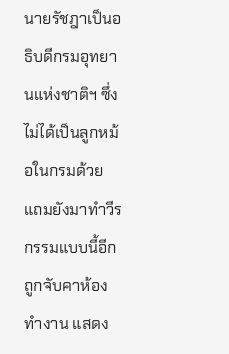นายรัชฎาเป็นอธิบดีกรมอุทยานแห่งชาติฯ ซึ่งไม่ได้เป็นลูกหม้อในกรมด้วย แถมยังมาทำวีรกรรมแบบนี้อีก ถูกจับคาห้องทำงาน แสดง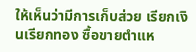ให้เห็นว่ามีการเก็บส่วย เรียกเงินเรียกทอง ซื้อขายตำแห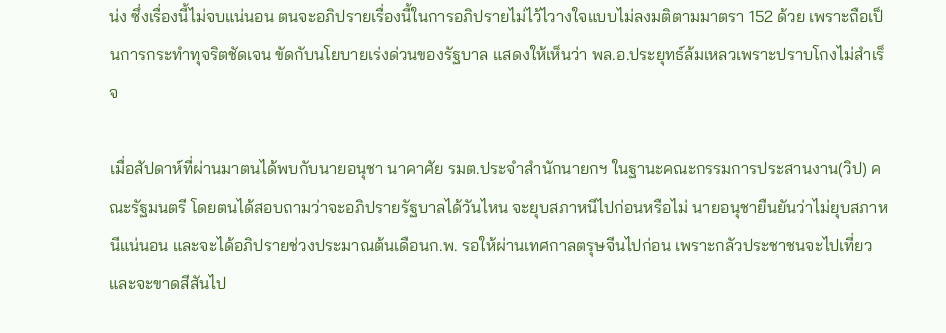น่ง ซึ่งเรื่องนี้ไม่จบแน่นอน ตนจะอภิปรายเรื่องนี้ในการอภิปรายไม่ไว้ไวางใจแบบไม่ลงมติตามมาตรา 152 ด้วย เพราะถือเป็นการกระทำทุจริตชัดเจน ขัดกับนโยบายเร่งด่วนของรัฐบาล แสดงให้เห็นว่า พล.อ.ประยุทธ์ล้มเหลวเพราะปราบโกงไม่สำเร็จ

เมื่อสัปดาห์ที่ผ่านมาตนได้พบกับนายอนุชา นาคาศัย รมต.ประจำสำนักนายกฯ ในฐานะคณะกรรมการประสานงาน(วิป) คณะรัฐมนตรี โดยตนได้สอบถามว่าจะอภิปรายรัฐบาลได้วันไหน จะยุบสภาหนีไปก่อนหรือไม่ นายอนุชายืนยันว่าไม่ยุบสภาหนีแน่นอน และจะได้อภิปรายช่วงประมาณต้นเดือนก.พ. รอให้ผ่านเทศกาลตรุษจีนไปก่อน เพราะกลัวประชาชนจะไปเที่ยว และจะขาดสีสันไป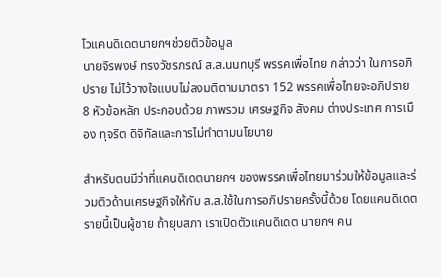โวแคนดิเดตนายกฯช่วยติวข้อมูล
นายจิรพงษ์ ทรงวัชรภรณ์ ส.ส.นนทบุรี พรรคเพื่อไทย กล่าวว่า ในการอภิปราย ไม่ไว้วางใจแบบไม่ลงมติตามมาตรา 152 พรรคเพื่อไทยจะอภิปราย 8 หัวข้อหลัก ประกอบด้วย ภาพรวม เศรษฐกิจ สังคม ต่างประเทศ การเมือง ทุจริต ดิจิทัลและการไม่ทำตามนโยบาย

สำหรับตนมีว่าที่แคนดิเดตนายกฯ ของพรรคเพื่อไทยมาร่วมให้ข้อมูลและร่วมติวด้านเศรษฐกิจให้กับ ส.ส.ใช้ในการอภิปรายครั้งนี้ด้วย โดยแคนดิเดตรายนี้เป็นผู้ชาย ถ้ายุบสภา เราเปิดตัวแคนดิเดต นายกฯ คน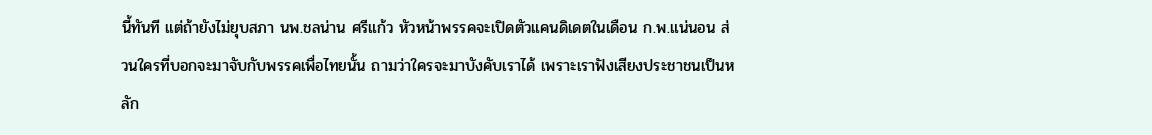นี้ทันที แต่ถ้ายังไม่ยุบสภา นพ.ชลน่าน ศรีแก้ว หัวหน้าพรรคจะเปิดตัวแคนดิเดตในเดือน ก.พ.แน่นอน ส่วนใครที่บอกจะมาจับกับพรรคเพื่อไทยนั้น ถามว่าใครจะมาบังคับเราได้ เพราะเราฟังเสียงประชาชนเป็นหลัก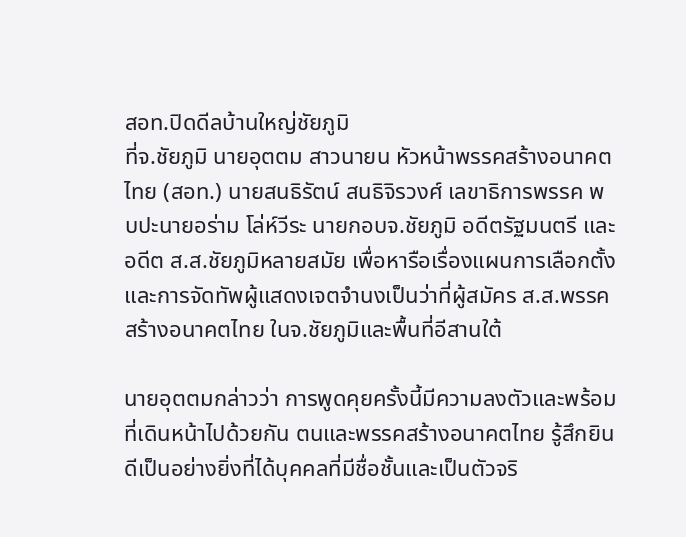สอท.ปิดดีลบ้านใหญ่ชัยภูมิ
ที่จ.ชัยภูมิ นายอุตตม สาวนายน หัวหน้าพรรคสร้างอนาคตไทย (สอท.) นายสนธิรัตน์ สนธิจิรวงศ์ เลขาธิการพรรค พบปะนายอร่าม โล่ห์วีระ นายกอบจ.ชัยภูมิ อดีตรัฐมนตรี และอดีต ส.ส.ชัยภูมิหลายสมัย เพื่อหารือเรื่องแผนการเลือกตั้งและการจัดทัพผู้แสดงเจตจำนงเป็นว่าที่ผู้สมัคร ส.ส.พรรคสร้างอนาคตไทย ในจ.ชัยภูมิและพื้นที่อีสานใต้

นายอุตตมกล่าวว่า การพูดคุยครั้งนี้มีความลงตัวและพร้อมที่เดินหน้าไปด้วยกัน ตนและพรรคสร้างอนาคตไทย รู้สึกยินดีเป็นอย่างยิ่งที่ได้บุคคลที่มีชื่อชั้นและเป็นตัวจริ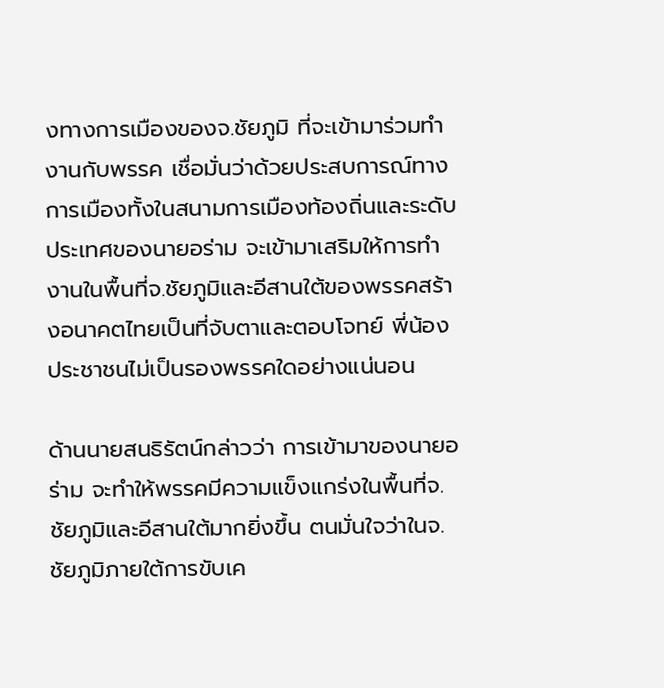งทางการเมืองของจ.ชัยภูมิ ที่จะเข้ามาร่วมทำงานกับพรรค เชื่อมั่นว่าด้วยประสบการณ์ทางการเมืองทั้งในสนามการเมืองท้องถิ่นและระดับประเทศของนายอร่าม จะเข้ามาเสริมให้การทำงานในพื้นที่จ.ชัยภูมิและอีสานใต้ของพรรคสร้างอนาคตไทยเป็นที่จับตาและตอบโจทย์ พี่น้องประชาชนไม่เป็นรองพรรคใดอย่างแน่นอน

ด้านนายสนธิรัตน์กล่าวว่า การเข้ามาของนายอร่าม จะทำให้พรรคมีความแข็งแกร่งในพื้นที่จ.ชัยภูมิและอีสานใต้มากยิ่งขึ้น ตนมั่นใจว่าในจ.ชัยภูมิภายใต้การขับเค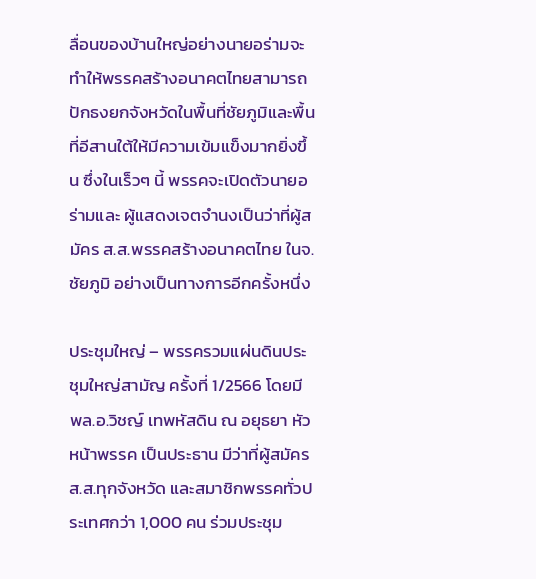ลื่อนของบ้านใหญ่อย่างนายอร่ามจะทำให้พรรคสร้างอนาคตไทยสามารถปักธงยกจังหวัดในพื้นที่ชัยภูมิและพื้นที่อีสานใต้ให้มีความเข้มแข็งมากยิ่งขึ้น ซึ่งในเร็วๆ นี้ พรรคจะเปิดตัวนายอร่ามและ ผู้แสดงเจตจำนงเป็นว่าที่ผู้สมัคร ส.ส.พรรคสร้างอนาคตไทย ในจ.ชัยภูมิ อย่างเป็นทางการอีกครั้งหนึ่ง

ประชุมใหญ่ – พรรครวมแผ่นดินประชุมใหญ่สามัญ ครั้งที่ 1/2566 โดยมี พล.อ.วิชญ์ เทพหัสดิน ณ อยุธยา หัวหน้าพรรค เป็นประธาน มีว่าที่ผู้สมัคร ส.ส.ทุกจังหวัด และสมาชิกพรรคทั่วประเทศกว่า 1,000 คน ร่วมประชุม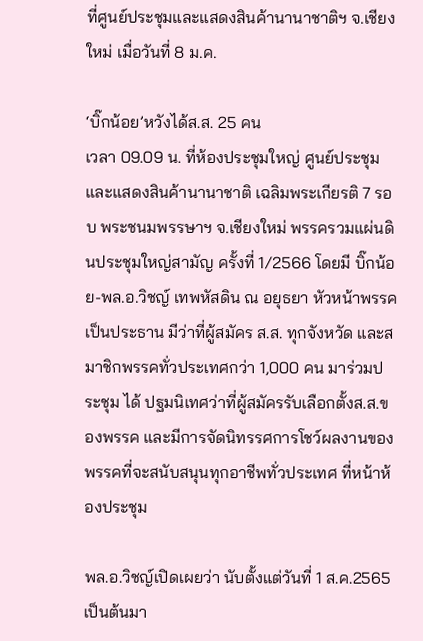ที่ศูนย์ประชุมและแสดงสินค้านานาชาติฯ จ.เชียงใหม่ เมื่อวันที่ 8 ม.ค.

‘บิ๊กน้อย’หวังได้ส.ส. 25 คน
เวลา 09.09 น. ที่ห้องประชุมใหญ่ ศูนย์ประชุมและแสดงสินค้านานาชาติ เฉลิมพระเกียรติ 7 รอบ พระชนมพรรษาฯ จ.เชียงใหม่ พรรครวมแผ่นดินประชุมใหญ่สามัญ ครั้งที่ 1/2566 โดยมี บิ๊กน้อย-พล.อ.วิชญ์ เทพหัสดิน ณ อยุธยา หัวหน้าพรรค เป็นประธาน มีว่าที่ผู้สมัคร ส.ส. ทุกจังหวัด และสมาชิกพรรคทั่วประเทศกว่า 1,000 คน มาร่วมประชุม ได้ ปฐมนิเทศว่าที่ผู้สมัครรับเลือกตั้งส.ส.ของพรรค และมีการจัดนิทรรศการโชว์ผลงานของพรรคที่จะสนับสนุนทุกอาชีพทั่วประเทศ ที่หน้าห้องประชุม

พล.อ.วิชญ์เปิดเผยว่า นับตั้งแต่วันที่ 1 ส.ค.2565 เป็นต้นมา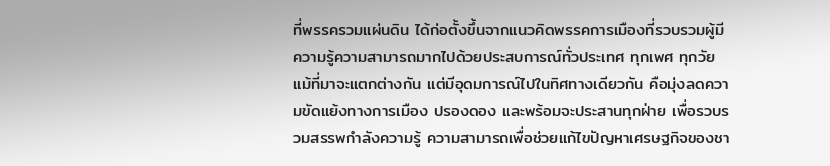ที่พรรครวมแผ่นดิน ได้ก่อตั้งขึ้นจากแนวคิดพรรคการเมืองที่รวบรวมผู้มีความรู้ความสามารถมากไปด้วยประสบการณ์ทั่วประเทศ ทุกเพศ ทุกวัย แม้ที่มาจะแตกต่างกัน แต่มีอุดมการณ์ไปในทิศทางเดียวกัน คือมุ่งลดความขัดแย้งทางการเมือง ปรองดอง และพร้อมจะประสานทุกฝ่าย เพื่อรวบรวมสรรพกำลังความรู้ ความสามารถเพื่อช่วยแก้ไขปัญหาเศรษฐกิจของชา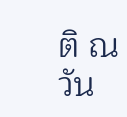ติ ณ วัน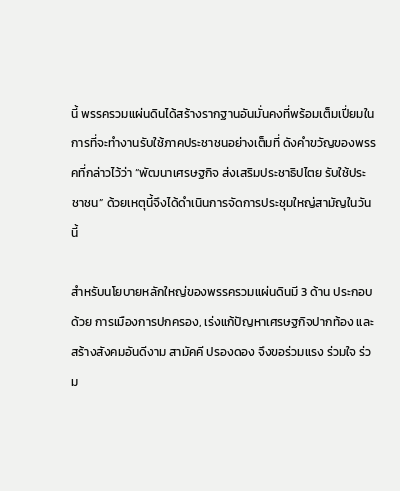นี้ พรรครวมแผ่นดินได้สร้างรากฐานอันมั่นคงที่พร้อมเต็มเปี่ยมในการที่จะทำงานรับใช้ภาคประชาชนอย่างเต็มที่ ดังคำขวัญของพรรคที่กล่าวไว้ว่า “พัฒนาเศรษฐกิจ ส่งเสริมประชาธิปไตย รับใช้ประชาชน” ด้วยเหตุนี้จึงได้ดำเนินการจัดการประชุมใหญ่สามัญในวันนี้

สำหรับนโยบายหลักใหญ่ของพรรครวมแผ่นดินมี 3 ด้าน ประกอบด้วย การเมืองการปกครอง, เร่งแก้ปัญหาเศรษฐกิจปากท้อง และสร้างสังคมอันดีงาม สามัคคี ปรองดอง จึงขอร่วมแรง ร่วมใจ ร่วม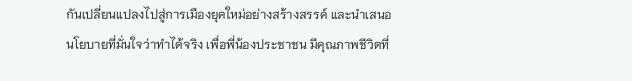กันเปลี่ยนแปลงไปสู่การเมืองยุคใหม่อย่างสร้างสรรค์ และนำเสนอนโยบายที่มั่นใจว่าทำได้จริง เพื่อพี่น้องประชาชน มีคุณภาพชีวิตที่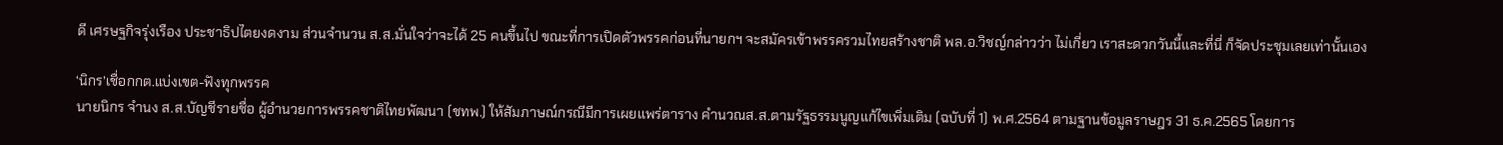ดี เศรษฐกิจรุ่งเรือง ประชาธิปไตยงดงาม ส่วนจำนวน ส.ส.มั่นใจว่าจะได้ 25 คนขึ้นไป ขณะที่การเปิดตัวพรรคก่อนที่นายกฯ จะสมัครเข้าพรรครวมไทยสร้างชาติ พล.อ.วิชญ์กล่าวว่า ไม่เกี่ยว เราสะดวกวันนี้และที่นี่ ก็จัดประชุมเลยเท่านั้นเอง

‘นิกร’เชื่อกกต.แบ่งเขต-ฟังทุกพรรค
นายนิกร จำนง ส.ส.บัญชีรายชื่อ ผู้อำนวยการพรรคชาติไทยพัฒนา (ชทพ.) ให้สัมภาษณ์กรณีมีการเผยแพร่ตาราง คำนวณส.ส.ตามรัฐธรรมนูญแก้ไขเพิ่มเติม (ฉบับที่ 1) พ.ศ.2564 ตามฐานข้อมูลราษฎร 31 ธ.ค.2565 โดยการ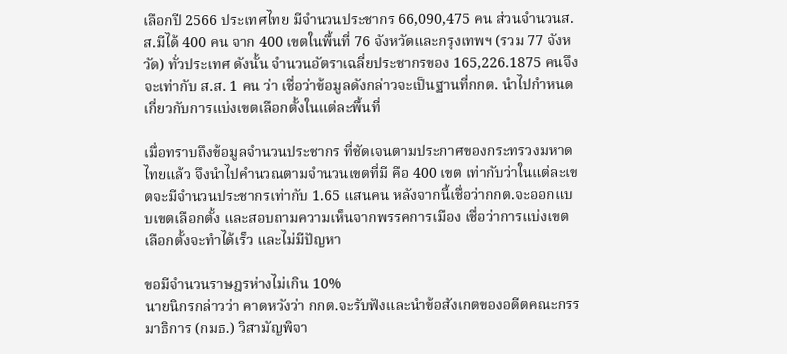เลือกปี 2566 ประเทศไทย มีจำนวนประชากร 66,090,475 คน ส่วนจำนวนส.ส.มีได้ 400 คน จาก 400 เขตในพื้นที่ 76 จังหวัดและกรุงเทพฯ (รวม 77 จังหวัด) ทั่วประเทศ ดังนั้น จำนวนอัตราเฉลี่ยประชากรของ 165,226.1875 คนจึงจะเท่ากับ ส.ส. 1 คน ว่า เชื่อว่าข้อมูลดังกล่าวจะเป็นฐานที่กกต. นำไปกำหนดเกี่ยวกับการแบ่งเขตเลือกตั้งในแต่ละพื้นที่

เมื่อทราบถึงข้อมูลจำนวนประชากร ที่ชัดเจนตามประกาศของกระทรวงมหาดไทยแล้ว จึงนำไปคำนวณตามจำนวนเขตที่มี คือ 400 เขต เท่ากับว่าในแต่ละเขตจะมีจำนวนประชากรเท่ากับ 1.65 แสนคน หลังจากนี้เชื่อว่ากกต.จะออกแบบเขตเลือกตั้ง และสอบถามความเห็นจากพรรคการเมือง เชื่อว่าการแบ่งเขตเลือกตั้งจะทำได้เร็ว และไม่มีปัญหา

ขอมีจำนวนราษฎรห่างไม่เกิน 10%
นายนิกรกล่าวว่า คาดหวังว่า กกต.จะรับฟังและนำข้อสังเกตของอดีตคณะกรรมาธิการ (กมธ.) วิสามัญพิจา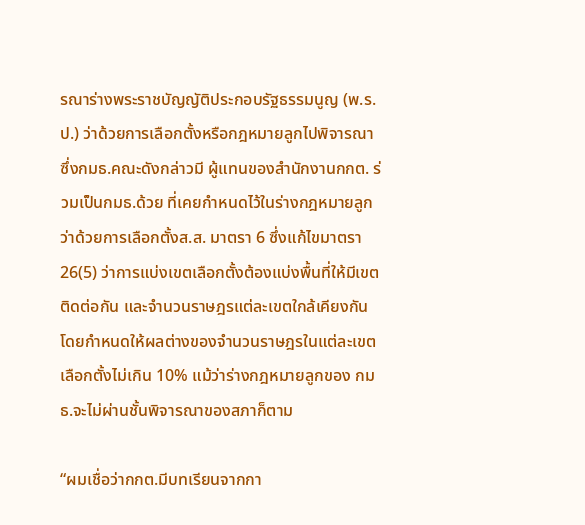รณาร่างพระราชบัญญัติประกอบรัฐธรรมนูญ (พ.ร.ป.) ว่าด้วยการเลือกตั้งหรือกฎหมายลูกไปพิจารณา ซึ่งกมธ.คณะดังกล่าวมี ผู้แทนของสำนักงานกกต. ร่วมเป็นกมธ.ด้วย ที่เคยกำหนดไว้ในร่างกฎหมายลูกว่าด้วยการเลือกตั้งส.ส. มาตรา 6 ซึ่งแก้ไขมาตรา 26(5) ว่าการแบ่งเขตเลือกตั้งต้องแบ่งพื้นที่ให้มีเขตติดต่อกัน และจำนวนราษฎรแต่ละเขตใกล้เคียงกัน โดยกำหนดให้ผลต่างของจำนวนราษฎรในแต่ละเขตเลือกตั้งไม่เกิน 10% แม้ว่าร่างกฎหมายลูกของ กมธ.จะไม่ผ่านชั้นพิจารณาของสภาก็ตาม

“ผมเชื่อว่ากกต.มีบทเรียนจากกา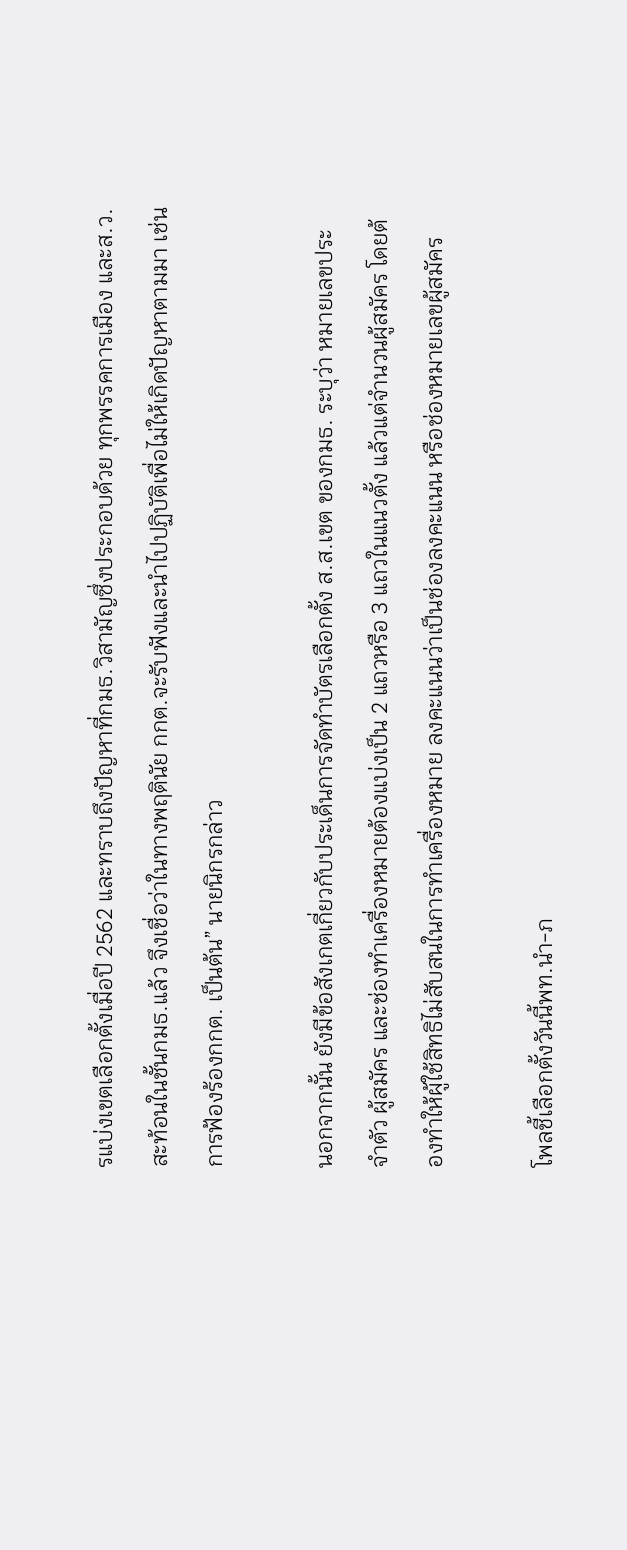รแบ่งเขตเลือกตั้งเมื่อปี 2562 และทราบถึงปัญหาที่กมธ.วิสามัญซึ่งประกอบด้วย ทุกพรรคการเมือง และส.ว.สะท้อนในชั้นกมธ.แล้ว จึงเชื่อว่าในทางพฤตินัย กกต.จะรับฟังและนำไปปฏิบัติเพื่อไม่ให้เกิดปัญหาตามมา เช่น การฟ้องร้องกกต. เป็นต้น” นายนิกรกล่าว

นอกจากนั้น ยังมีข้อสังเกตเกี่ยวกับประเด็นการจัดทำบัตรเลือกตั้ง ส.ส.เขต ของกมธ. ระบุว่า หมายเลขประจำตัว ผู้สมัคร และช่องทำเครื่องหมายต้องแบ่งเป็น 2 แถวหรือ 3 แถวในแนวตั้ง แล้วแต่จำนวนผู้สมัคร โดยต้องทำให้ผู้ใช้สิทธิไม่สับสนในการทำเครื่องหมาย ลงคะแนนว่าเป็นช่องลงคะแนน หรือช่องหมายเลขผู้สมัคร

โพลชี้เลือกตั้งวันนี้พท.นำ-ภ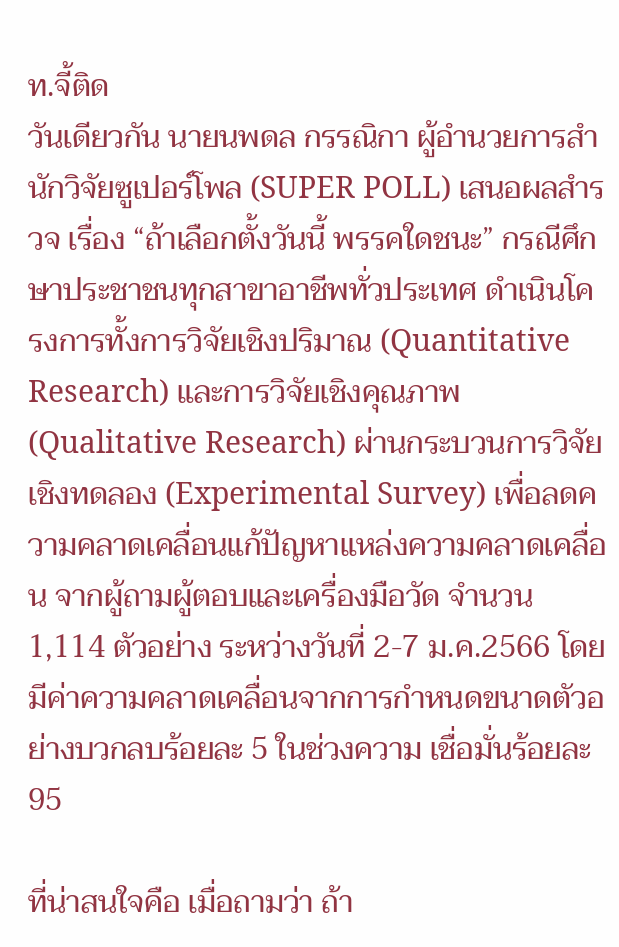ท.จี้ติด
วันเดียวกัน นายนพดล กรรณิกา ผู้อำนวยการสำนักวิจัยซูเปอร์โพล (SUPER POLL) เสนอผลสำรวจ เรื่อง “ถ้าเลือกตั้งวันนี้ พรรคใดชนะ” กรณีศึกษาประชาชนทุกสาขาอาชีพทั่วประเทศ ดำเนินโครงการทั้งการวิจัยเชิงปริมาณ (Quantitative Research) และการวิจัยเชิงคุณภาพ (Qualitative Research) ผ่านกระบวนการวิจัยเชิงทดลอง (Experimental Survey) เพื่อลดความคลาดเคลื่อนแก้ปัญหาแหล่งความคลาดเคลื่อน จากผู้ถามผู้ตอบและเครื่องมือวัด จำนวน 1,114 ตัวอย่าง ระหว่างวันที่ 2-7 ม.ค.2566 โดยมีค่าความคลาดเคลื่อนจากการกำหนดขนาดตัวอย่างบวกลบร้อยละ 5 ในช่วงความ เชื่อมั่นร้อยละ 95

ที่น่าสนใจคือ เมื่อถามว่า ถ้า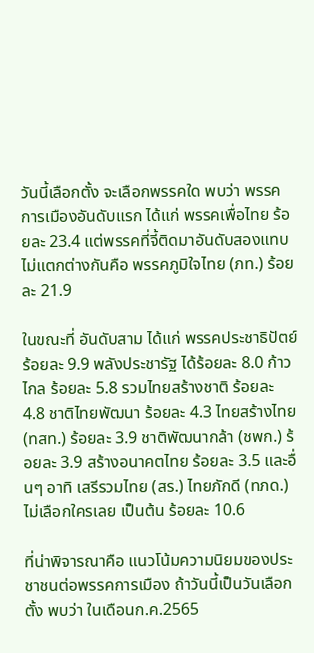วันนี้เลือกตั้ง จะเลือกพรรคใด พบว่า พรรค การเมืองอันดับแรก ได้แก่ พรรคเพื่อไทย ร้อยละ 23.4 แต่พรรคที่จี้ติดมาอันดับสองแทบไม่แตกต่างกันคือ พรรคภูมิใจไทย (ภท.) ร้อยละ 21.9

ในขณะที่ อันดับสาม ได้แก่ พรรคประชาธิปัตย์ ร้อยละ 9.9 พลังประชารัฐ ได้ร้อยละ 8.0 ก้าวไกล ร้อยละ 5.8 รวมไทยสร้างชาติ ร้อยละ 4.8 ชาติไทยพัฒนา ร้อยละ 4.3 ไทยสร้างไทย (ทสท.) ร้อยละ 3.9 ชาติพัฒนากล้า (ชพก.) ร้อยละ 3.9 สร้างอนาคตไทย ร้อยละ 3.5 และอื่นๆ อาทิ เสรีรวมไทย (สร.) ไทยภักดี (ทภด.) ไม่เลือกใครเลย เป็นต้น ร้อยละ 10.6

ที่น่าพิจารณาคือ แนวโน้มความนิยมของประชาชนต่อพรรคการเมือง ถ้าวันนี้เป็นวันเลือกตั้ง พบว่า ในเดือนก.ค.2565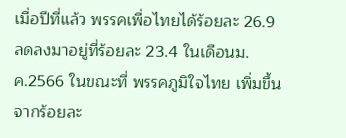เมื่อปีที่แล้ว พรรคเพื่อไทยได้ร้อยละ 26.9 ลดลงมาอยู่ที่ร้อยละ 23.4 ในเดือนม.ค.2566 ในขณะที่ พรรคภูมิใจไทย เพิ่มขึ้นจากร้อยละ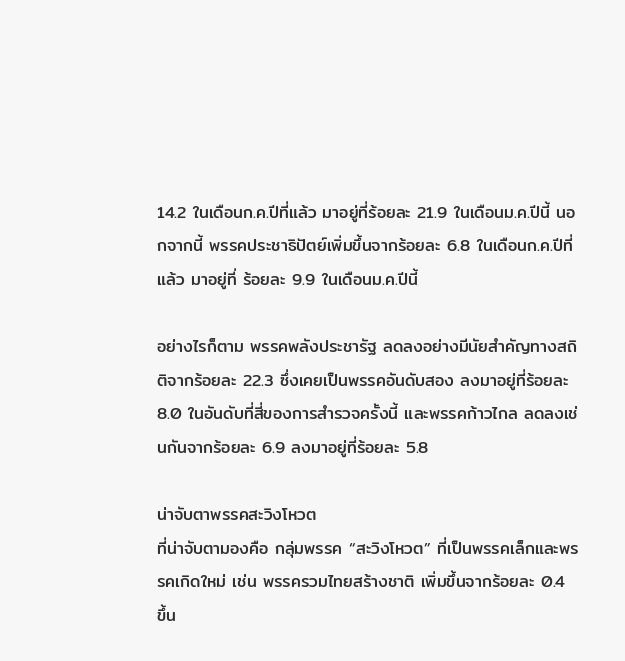14.2 ในเดือนก.ค.ปีที่แล้ว มาอยู่ที่ร้อยละ 21.9 ในเดือนม.ค.ปีนี้ นอกจากนี้ พรรคประชาธิปัตย์เพิ่มขึ้นจากร้อยละ 6.8 ในเดือนก.ค.ปีที่แล้ว มาอยู่ที่ ร้อยละ 9.9 ในเดือนม.ค.ปีนี้

อย่างไรก็ตาม พรรคพลังประชารัฐ ลดลงอย่างมีนัยสำคัญทางสถิติจากร้อยละ 22.3 ซึ่งเคยเป็นพรรคอันดับสอง ลงมาอยู่ที่ร้อยละ 8.0 ในอันดับที่สี่ของการสำรวจครั้งนี้ และพรรคก้าวไกล ลดลงเช่นกันจากร้อยละ 6.9 ลงมาอยู่ที่ร้อยละ 5.8

น่าจับตาพรรคสะวิงโหวต
ที่น่าจับตามองคือ กลุ่มพรรค “สะวิงโหวต” ที่เป็นพรรคเล็กและพรรคเกิดใหม่ เช่น พรรครวมไทยสร้างชาติ เพิ่มขึ้นจากร้อยละ 0.4 ขึ้น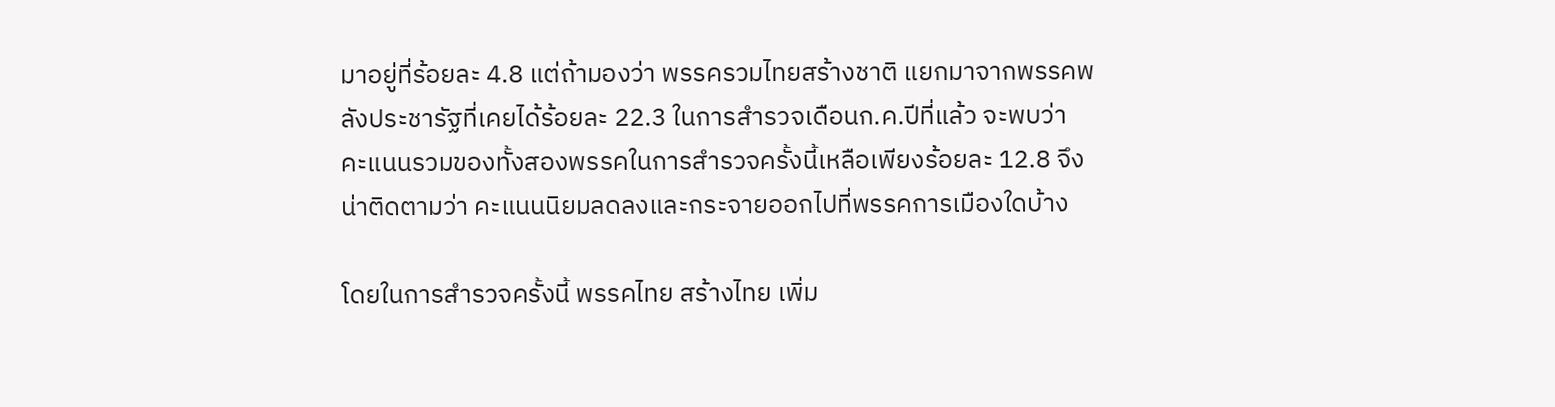มาอยู่ที่ร้อยละ 4.8 แต่ถ้ามองว่า พรรครวมไทยสร้างชาติ แยกมาจากพรรคพลังประชารัฐที่เคยได้ร้อยละ 22.3 ในการสำรวจเดือนก.ค.ปีที่แล้ว จะพบว่า คะแนนรวมของทั้งสองพรรคในการสำรวจครั้งนี้เหลือเพียงร้อยละ 12.8 จึงน่าติดตามว่า คะแนนนิยมลดลงและกระจายออกไปที่พรรคการเมืองใดบ้าง

โดยในการสำรวจครั้งนี้ พรรคไทย สร้างไทย เพิ่ม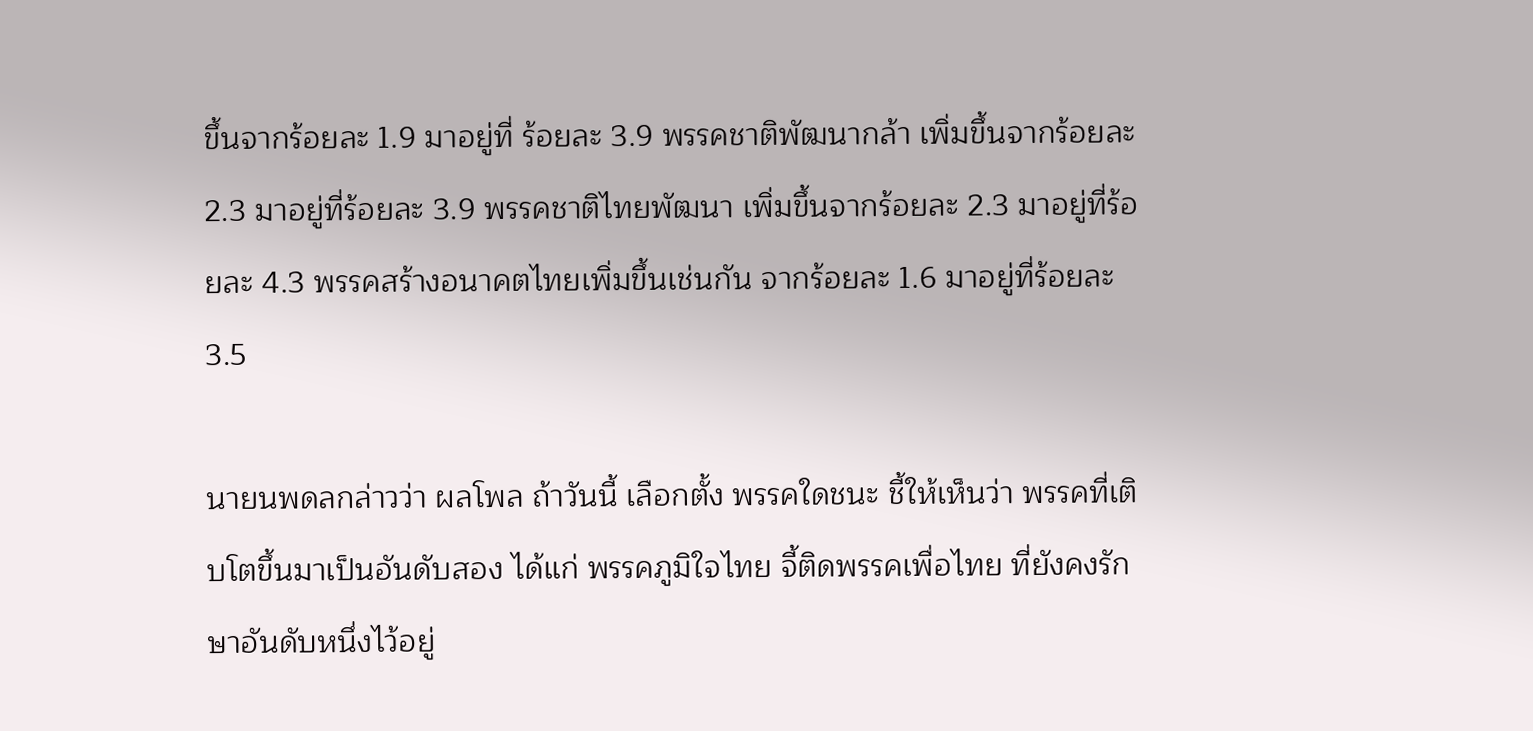ขึ้นจากร้อยละ 1.9 มาอยู่ที่ ร้อยละ 3.9 พรรคชาติพัฒนากล้า เพิ่มขึ้นจากร้อยละ 2.3 มาอยู่ที่ร้อยละ 3.9 พรรคชาติไทยพัฒนา เพิ่มขึ้นจากร้อยละ 2.3 มาอยู่ที่ร้อยละ 4.3 พรรคสร้างอนาคตไทยเพิ่มขึ้นเช่นกัน จากร้อยละ 1.6 มาอยู่ที่ร้อยละ 3.5

นายนพดลกล่าวว่า ผลโพล ถ้าวันนี้ เลือกตั้ง พรรคใดชนะ ชี้ให้เห็นว่า พรรคที่เติบโตขึ้นมาเป็นอันดับสอง ได้แก่ พรรคภูมิใจไทย จี้ติดพรรคเพื่อไทย ที่ยังคงรักษาอันดับหนึ่งไว้อยู่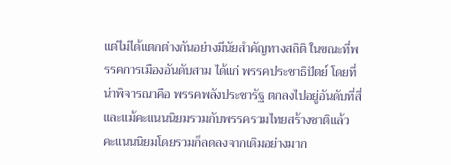แต่ไม่ได้แตกต่างกันอย่างมีนัยสำคัญทางสถิติ ในขณะที่พรรคการเมืองอันดับสาม ได้แก่ พรรคประชาธิปัตย์ โดยที่น่าพิจารณาคือ พรรคพลังประชารัฐ ตกลงไปอยู่อันดับที่สี่ และแม้คะแนนนิยมรวมกับพรรครวมไทยสร้างชาติแล้ว คะแนนนิยมโดยรวมก็ลดลงจากเดิมอย่างมาก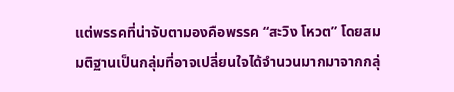แต่พรรคที่น่าจับตามองคือพรรค “สะวิง โหวต” โดยสมมติฐานเป็นกลุ่มที่อาจเปลี่ยนใจได้จำนวนมากมาจากกลุ่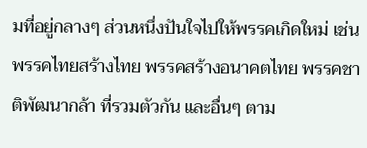มที่อยู่กลางๆ ส่วนหนึ่งปันใจไปให้พรรคเกิดใหม่ เช่น พรรคไทยสร้างไทย พรรคสร้างอนาคตไทย พรรคชาติพัฒนากล้า ที่รวมตัวกัน และอื่นๆ ตาม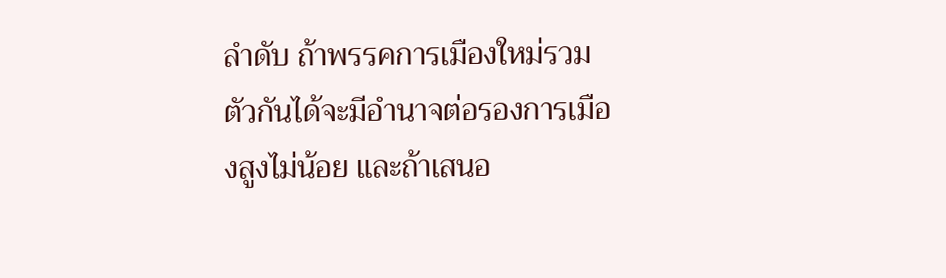ลำดับ ถ้าพรรคการเมืองใหม่รวมตัวกันได้จะมีอำนาจต่อรองการเมืองสูงไม่น้อย และถ้าเสนอ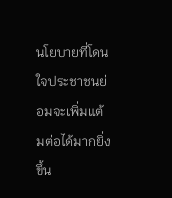นโยบายที่โดนใจประชาชนย่อมจะเพิ่มแต้มต่อได้มากยิ่งขึ้น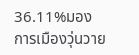36.11%มองการเมืองวุ่นวาย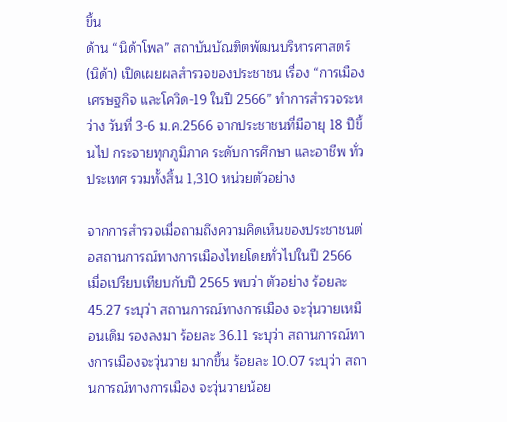ขึ้น
ด้าน “นิด้าโพล” สถาบันบัณฑิตพัฒนบริหารศาสตร์ (นิด้า) เปิดเผยผลสำรวจของประชาชน เรื่อง “การเมือง เศรษฐกิจ และโควิด-19 ในปี 2566” ทำการสำรวจระหว่าง วันที่ 3-6 ม.ค.2566 จากประชาชนที่มีอายุ 18 ปีขึ้นไป กระจายทุกภูมิภาค ระดับการศึกษา และอาชีพ ทั่วประเทศ รวมทั้งสิ้น 1,310 หน่วยตัวอย่าง

จากการสำรวจเมื่อถามถึงความคิดเห็นของประชาชนต่อสถานการณ์ทางการเมืองไทยโดยทั่วไปในปี 2566 เมื่อเปรียบเทียบกับปี 2565 พบว่า ตัวอย่าง ร้อยละ 45.27 ระบุว่า สถานการณ์ทางการเมือง จะวุ่นวายเหมือนเดิม รองลงมา ร้อยละ 36.11 ระบุว่า สถานการณ์ทางการเมืองจะวุ่นวาย มากขึ้น ร้อยละ 10.07 ระบุว่า สถานการณ์ทางการเมือง จะวุ่นวายน้อย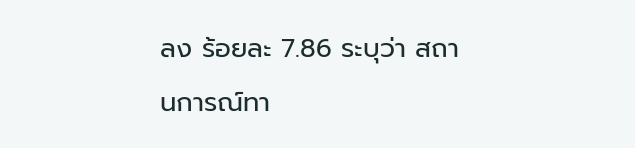ลง ร้อยละ 7.86 ระบุว่า สถานการณ์ทา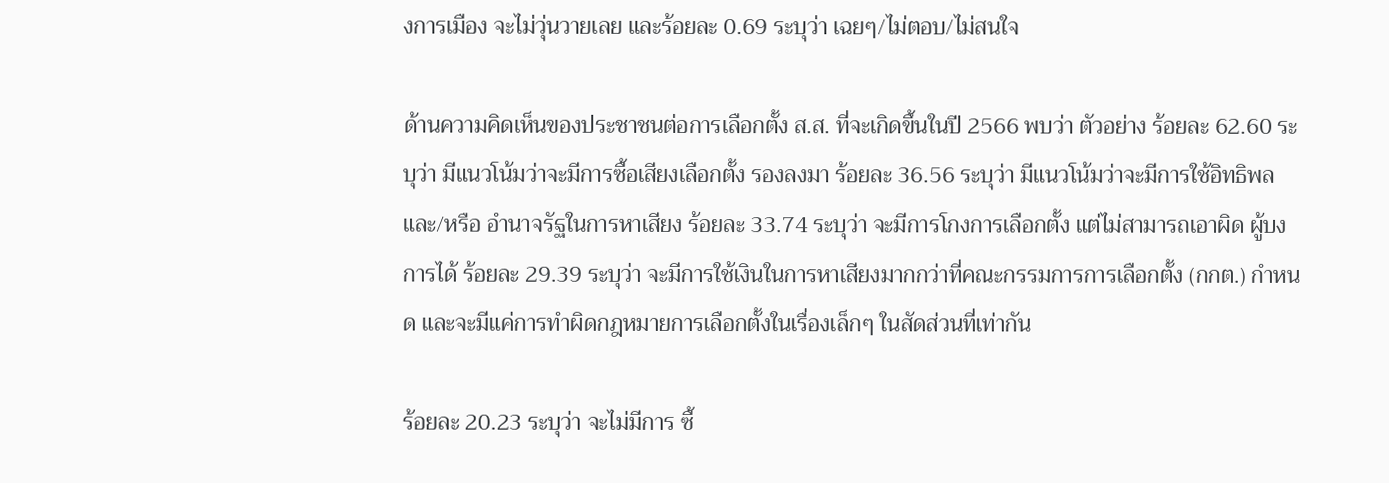งการเมือง จะไม่วุ่นวายเลย และร้อยละ 0.69 ระบุว่า เฉยๆ/ไม่ตอบ/ไม่สนใจ

ด้านความคิดเห็นของประชาชนต่อการเลือกตั้ง ส.ส. ที่จะเกิดขึ้นในปี 2566 พบว่า ตัวอย่าง ร้อยละ 62.60 ระบุว่า มีแนวโน้มว่าจะมีการซื้อเสียงเลือกตั้ง รองลงมา ร้อยละ 36.56 ระบุว่า มีแนวโน้มว่าจะมีการใช้อิทธิพล และ/หรือ อำนาจรัฐในการหาเสียง ร้อยละ 33.74 ระบุว่า จะมีการโกงการเลือกตั้ง แต่ไม่สามารถเอาผิด ผู้บงการได้ ร้อยละ 29.39 ระบุว่า จะมีการใช้เงินในการหาเสียงมากกว่าที่คณะกรรมการการเลือกตั้ง (กกต.) กำหนด และจะมีแค่การทำผิดกฎหมายการเลือกตั้งในเรื่องเล็กๆ ในสัดส่วนที่เท่ากัน

ร้อยละ 20.23 ระบุว่า จะไม่มีการ ซื้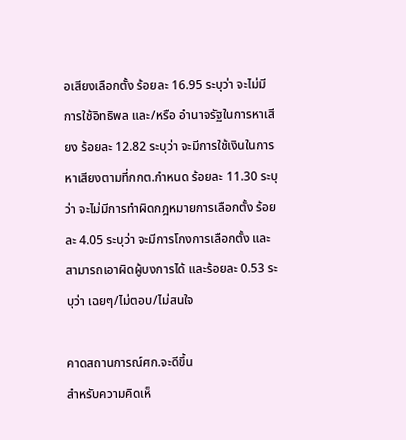อเสียงเลือกตั้ง ร้อยละ 16.95 ระบุว่า จะไม่มีการใช้อิทธิพล และ/หรือ อำนาจรัฐในการหาเสียง ร้อยละ 12.82 ระบุว่า จะมีการใช้เงินในการหาเสียงตามที่กกต.กำหนด ร้อยละ 11.30 ระบุว่า จะไม่มีการทำผิดกฎหมายการเลือกตั้ง ร้อยละ 4.05 ระบุว่า จะมีการโกงการเลือกตั้ง และสามารถเอาผิดผู้บงการได้ และร้อยละ 0.53 ระบุว่า เฉยๆ/ไม่ตอบ/ไม่สนใจ

คาดสถานการณ์ศก.จะดีขึ้น
สำหรับความคิดเห็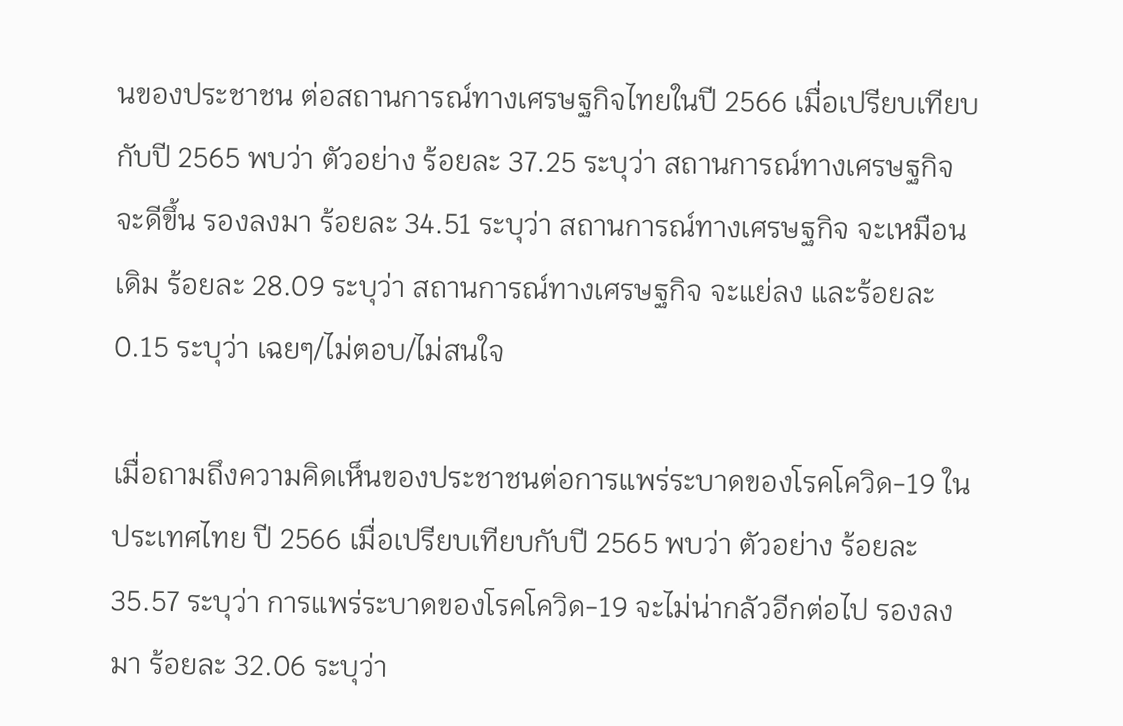นของประชาชน ต่อสถานการณ์ทางเศรษฐกิจไทยในปี 2566 เมื่อเปรียบเทียบกับปี 2565 พบว่า ตัวอย่าง ร้อยละ 37.25 ระบุว่า สถานการณ์ทางเศรษฐกิจ จะดีขึ้น รองลงมา ร้อยละ 34.51 ระบุว่า สถานการณ์ทางเศรษฐกิจ จะเหมือนเดิม ร้อยละ 28.09 ระบุว่า สถานการณ์ทางเศรษฐกิจ จะแย่ลง และร้อยละ 0.15 ระบุว่า เฉยๆ/ไม่ตอบ/ไม่สนใจ

เมื่อถามถึงความคิดเห็นของประชาชนต่อการแพร่ระบาดของโรคโควิด-19 ในประเทศไทย ปี 2566 เมื่อเปรียบเทียบกับปี 2565 พบว่า ตัวอย่าง ร้อยละ 35.57 ระบุว่า การแพร่ระบาดของโรคโควิด-19 จะไม่น่ากลัวอีกต่อไป รองลงมา ร้อยละ 32.06 ระบุว่า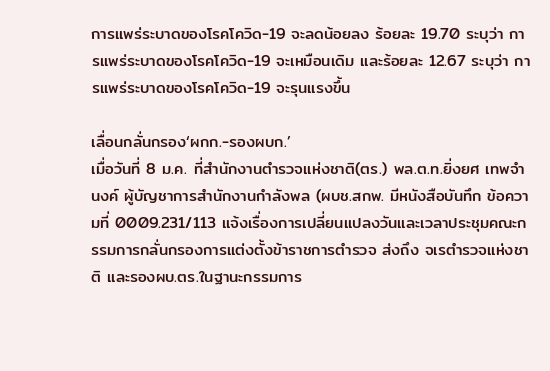การแพร่ระบาดของโรคโควิด-19 จะลดน้อยลง ร้อยละ 19.70 ระบุว่า การแพร่ระบาดของโรคโควิด-19 จะเหมือนเดิม และร้อยละ 12.67 ระบุว่า การแพร่ระบาดของโรคโควิด-19 จะรุนแรงขึ้น

เลื่อนกลั่นกรอง‘ผกก.-รองผบก.’
เมื่อวันที่ 8 ม.ค. ที่สำนักงานตำรวจแห่งชาติ(ตร.) พล.ต.ท.ยิ่งยศ เทพจำนงค์ ผู้บัญชาการสำนักงานกำลังพล (ผบช.สกพ. มีหนังสือบันทึก ข้อความที่ 0009.231/113 แจ้งเรื่องการเปลี่ยนแปลงวันและเวลาประชุมคณะกรรมการกลั่นกรองการแต่งตั้งข้าราชการตำรวจ ส่งถึง จเรตำรวจแห่งชาติ และรองผบ.ตร.ในฐานะกรรมการ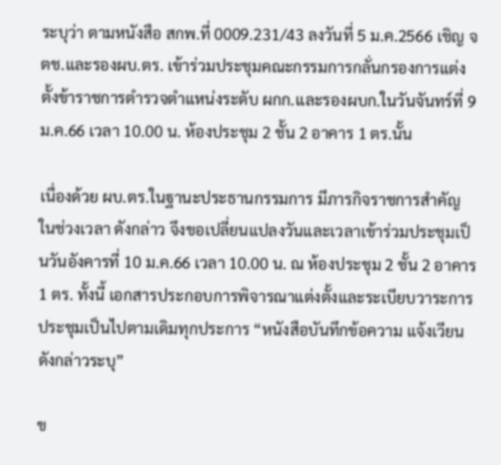ระบุว่า ตามหนังสือ สกพ.ที่ 0009.231/43 ลงวันที่ 5 ม.ค.2566 เชิญ จตช.และรองผบ.ตร. เข้าร่วมประชุมคณะกรรมการกลั่นกรองการแต่งตั้งข้าราชการตำรวจตำแหน่งระดับ ผกก.และรองผบก.ในวันจันทร์ที่ 9 ม.ค.66 เวลา 10.00 น. ห้องประชุม 2 ชั้น 2 อาคาร 1 ตร.นั้น

เนื่องด้วย ผบ.ตร.ในฐานะประธานกรรมการ มีภารกิจราชการสำคัญ ในช่วงเวลา ดังกล่าว จึงขอเปลี่ยนแปลงวันและเวลาเข้าร่วมประชุมเป็นวันอังคารที่ 10 ม.ค.66 เวลา 10.00 น. ณ ห้องประชุม 2 ชั้น 2 อาคาร 1 ตร. ทั้งนี้ เอกสารประกอบการพิจารณาแต่งตั้งและระเบียบวาระการประชุมเป็นไปตามเดิมทุกประการ “หนังสือบันทึกข้อความ แจ้งเวียน ดังกล่าวระบุ”

ข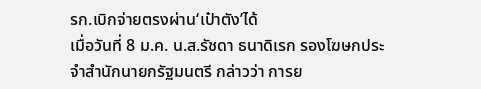รก.เบิกจ่ายตรงผ่าน‘เป๋าตัง’ได้
เมื่อวันที่ 8 ม.ค. น.ส.รัชดา ธนาดิเรก รองโฆษกประจำสำนักนายกรัฐมนตรี กล่าวว่า การย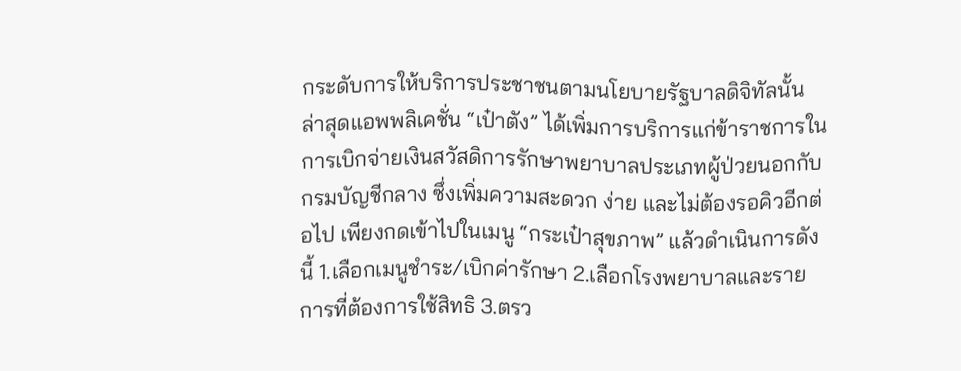กระดับการให้บริการประชาชนตามนโยบายรัฐบาลดิจิทัลนั้น ล่าสุดแอพพลิเคชั่น “เป๋าตัง” ได้เพิ่มการบริการแก่ข้าราชการในการเบิกจ่ายเงินสวัสดิการรักษาพยาบาลประเภทผู้ป่วยนอกกับกรมบัญชีกลาง ซึ่งเพิ่มความสะดวก ง่าย และไม่ต้องรอคิวอีกต่อไป เพียงกดเข้าไปในเมนู “กระเป๋าสุขภาพ” แล้วดำเนินการดังนี้ 1.เลือกเมนูชำระ/เบิกค่ารักษา 2.เลือกโรงพยาบาลและรายการที่ต้องการใช้สิทธิ 3.ตรว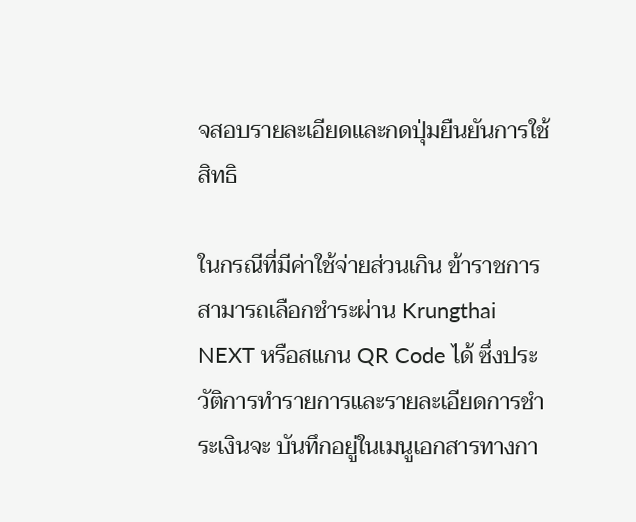จสอบรายละเอียดและกดปุ่มยืนยันการใช้สิทธิ

ในกรณีที่มีค่าใช้จ่ายส่วนเกิน ข้าราชการสามารถเลือกชำระผ่าน Krungthai NEXT หรือสแกน QR Code ได้ ซึ่งประวัติการทำรายการและรายละเอียดการชำระเงินจะ บันทึกอยู่ในเมนูเอกสารทางกา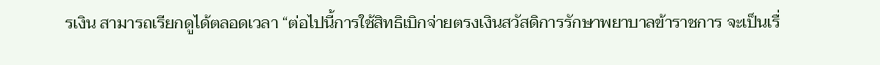รเงิน สามารถเรียกดูได้ตลอดเวลา “ต่อไปนี้การใช้สิทธิเบิกจ่ายตรงเงินสวัสดิการรักษาพยาบาลข้าราชการ จะเป็นเรื่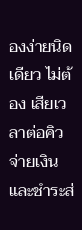องง่ายนิดเดียว ไม่ต้อง เสียเวลาต่อคิวจ่ายเงิน และชำระส่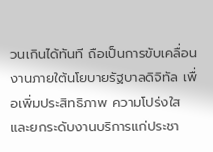วนเกินได้ทันที ถือเป็นการขับเคลื่อนงานภายใต้นโยบายรัฐบาลดิจิทัล เพื่อเพิ่มประสิทธิภาพ ความโปร่งใส และยกระดับงานบริการแก่ประชา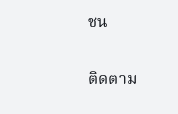ชน

ติดตาม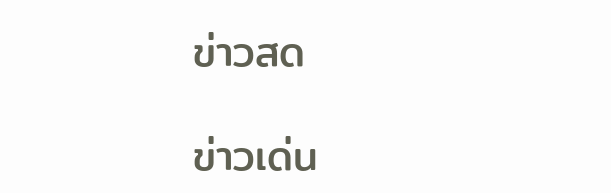ข่าวสด

ข่าวเด่น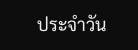ประจำวัน